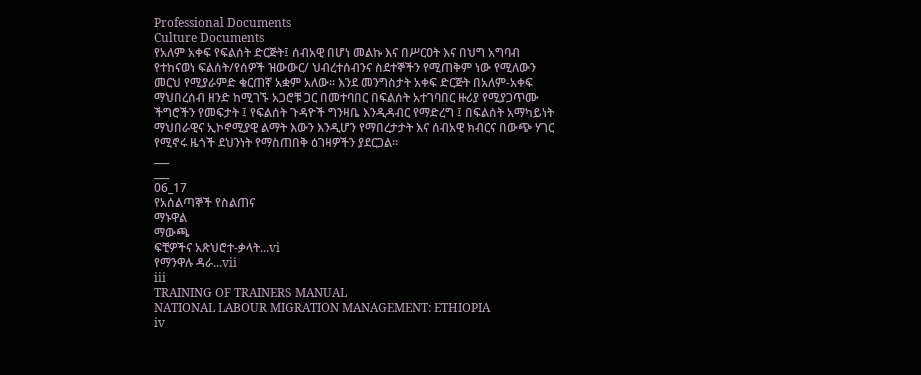Professional Documents
Culture Documents
የአለም አቀፍ የፍልሰት ድርጅት፤ ሰብአዊ በሆነ መልኩ እና በሥርዐት እና በህግ አግባብ
የተከናወነ ፍልሰት/የሰዎች ዝውውር/ ህብረተሰብንና ስደተኞችን የሚጠቅም ነው የሚለውን
መርህ የሚያራምድ ቁርጠኛ አቋም አለው፡፡ እንደ መንግስታት አቀፍ ድርጅት በአለም-አቀፍ
ማህበረሰብ ዘንድ ከሚገኙ አጋሮቹ ጋር በመተባበር በፍልሰት አተገባበር ዙሪያ የሚያጋጥሙ
ችግሮችን የመፍታት ፤ የፍልሰት ጉዳዮች ግንዛቤ እንዲዳብር የማድረግ ፤ በፍልሰት አማካይነት
ማህበራዊና ኢኮኖሚያዊ ልማት እውን እንዲሆን የማበረታታት እና ሰብአዊ ክብርና በውጭ ሃገር
የሚኖሩ ዜጎች ደህንነት የማስጠበቅ ዕገዛዎችን ያደርጋል፡፡
___
___
06_17
የአሰልጣኞች የስልጠና
ማኑዋል
ማውጫ
ፍቺዎችና አጽህሮተ-ቃላት...vi
የማንዋሉ ዳራ...vii
iii
TRAINING OF TRAINERS MANUAL
NATIONAL LABOUR MIGRATION MANAGEMENT: ETHIOPIA
iv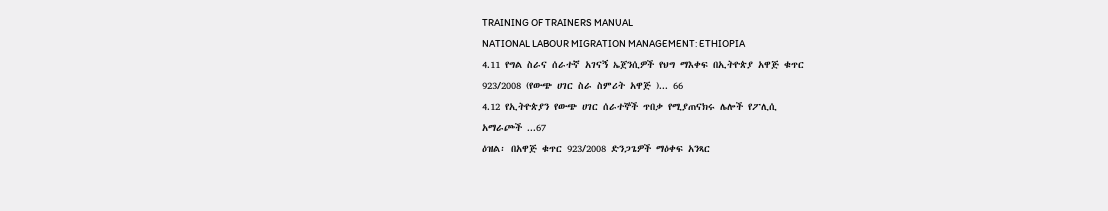TRAINING OF TRAINERS MANUAL
NATIONAL LABOUR MIGRATION MANAGEMENT: ETHIOPIA
4.11 የግል ስራና ሰራተኛ አገናኝ ኤጀንሲዎች የህግ ማእቀፍ በኢትዮጵያ አዋጅ ቁጥር
923/2008 (የውጭ ሀገር ስራ ስምሪት አዋጅ )... 66
4.12 የኢትዮጵያን የውጭ ሀገር ሰራተኞች ጥበቃ የሚያጠናክሩ ሌሎች የፖሊሲ
አማራጮች ...67
ዕዝል፡ በአዋጅ ቁጥር 923/2008 ድንጋጌዎች ማዕቀፍ አንጻር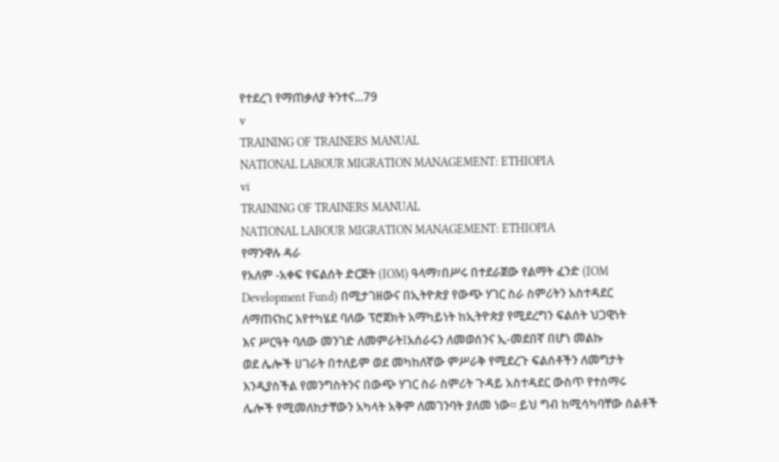የተደረገ የማጠቃለያ ትንተና...79
v
TRAINING OF TRAINERS MANUAL
NATIONAL LABOUR MIGRATION MANAGEMENT: ETHIOPIA
vi
TRAINING OF TRAINERS MANUAL
NATIONAL LABOUR MIGRATION MANAGEMENT: ETHIOPIA
የማንዋሉ ዳራ
የአለም -አቀፍ የፍልሰት ድርጅት (IOM) ዓላማ፣በሥሩ በተደራጀው የልማት ፈንድ (IOM
Development Fund) በሚታገዘውና በኢትዮጵያ የውጭ ሃገር ስራ ስምሪትን አስተዳደር
ለማጠናከር እየተካሄደ ባለው ፕሮጀክት አማካይነት ከኢትዮጵያ የሚደረግን ፍልሰት ህጋዊነት
እና ሥርዓት ባለው መንገድ ለመምራት፤አሰራሩን ለመወሰንና ኢ-መደበኛ በሆነ መልኩ
ወደ ሌሎች ሀገራት በተለይም ወደ መካከለኛው ምሥራቅ የሚደረጉ ፍልሰቶችን ለመግታት
እንዲያስችል የመንግስትንና በውጭ ሃገር ስራ ስምሪት ጉዳይ አስተዳደር ውስጥ የተሰማሩ
ሌሎች የሚመለከታቸውን አካላት አቅም ለመገንባት ያለመ ነው፡፡ ይህ ግብ ከሚሳካባቸው ስልቶች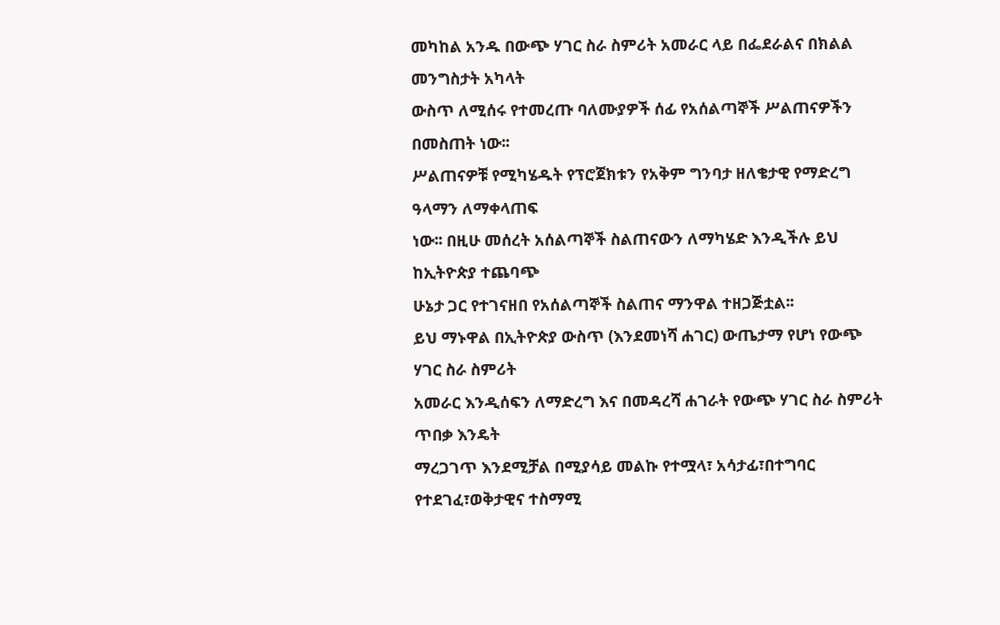መካከል አንዱ በውጭ ሃገር ስራ ስምሪት አመራር ላይ በፌደራልና በክልል መንግስታት አካላት
ውስጥ ለሚሰሩ የተመረጡ ባለሙያዎች ሰፊ የአሰልጣኞች ሥልጠናዎችን በመስጠት ነው፡፡
ሥልጠናዎቹ የሚካሄዱት የፕሮጀክቱን የአቅም ግንባታ ዘለቄታዊ የማድረግ ዓላማን ለማቀላጠፍ
ነው፡፡ በዚሁ መሰረት አሰልጣኞች ስልጠናውን ለማካሄድ እንዲችሉ ይህ ከኢትዮጵያ ተጨባጭ
ሁኔታ ጋር የተገናዘበ የአሰልጣኞች ስልጠና ማንዋል ተዘጋጅቷል፡፡
ይህ ማኑዋል በኢትዮጵያ ውስጥ (እንደመነሻ ሐገር) ውጤታማ የሆነ የውጭ ሃገር ስራ ስምሪት
አመራር እንዲሰፍን ለማድረግ እና በመዳረሻ ሐገራት የውጭ ሃገር ስራ ስምሪት ጥበቃ እንዴት
ማረጋገጥ እንደሚቻል በሚያሳይ መልኩ የተሟላ፣ አሳታፊ፣በተግባር የተደገፈ፣ወቅታዊና ተስማሚ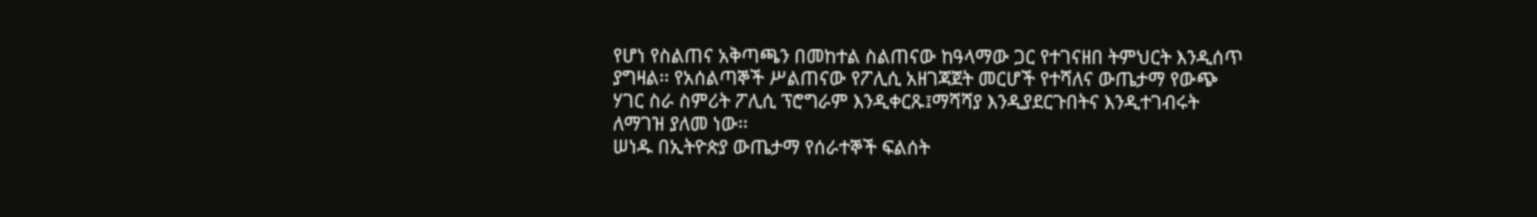የሆነ የስልጠና አቅጣጫን በመከተል ስልጠናው ከዓላማው ጋር የተገናዘበ ትምህርት እንዲሰጥ
ያግዛል፡፡ የአሰልጣኞች ሥልጠናው የፖሊሲ አዘገጃጀት መርሆች የተሻለና ውጤታማ የውጭ
ሃገር ስራ ስምሪት ፖሊሲ ፕሮግራም እንዲቀርጹ፤ማሻሻያ እንዲያደርጉበትና እንዲተገብሩት
ለማገዝ ያለመ ነው፡፡
ሠነዱ በኢትዮጵያ ውጤታማ የሰራተኞች ፍልሰት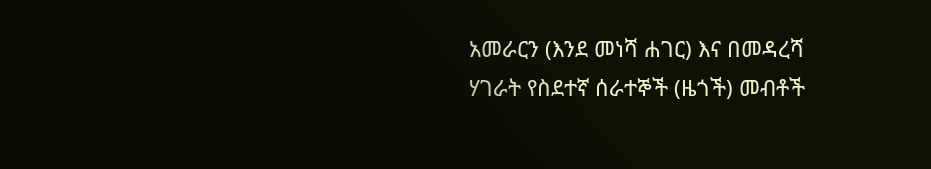አመራርን (እንደ መነሻ ሐገር) እና በመዳረሻ
ሃገራት የስደተኛ ሰራተኞች (ዜጎች) መብቶች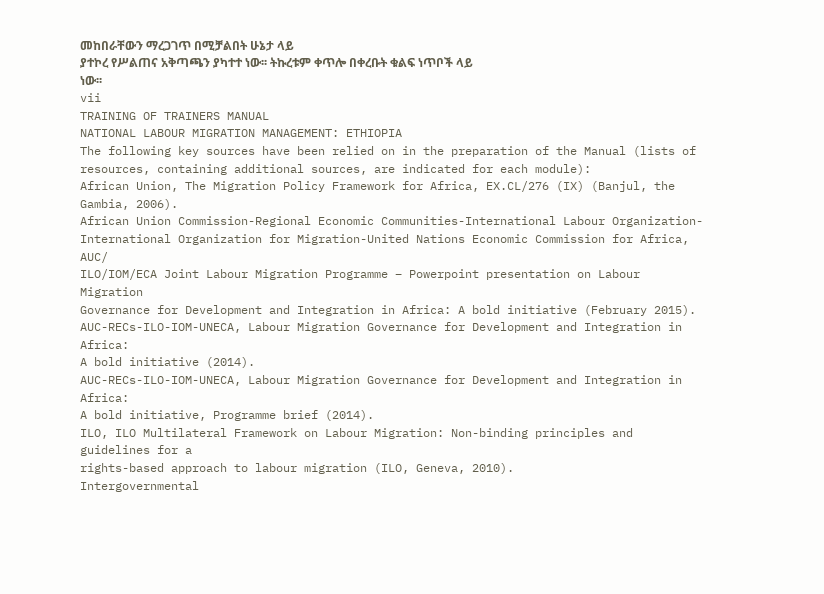መከበራቸውን ማረጋገጥ በሚቻልበት ሁኔታ ላይ
ያተኮረ የሥልጠና አቅጣጫን ያካተተ ነው፡፡ ትኩረቱም ቀጥሎ በቀረቡት ቁልፍ ነጥቦች ላይ
ነው፡፡
vii
TRAINING OF TRAINERS MANUAL
NATIONAL LABOUR MIGRATION MANAGEMENT: ETHIOPIA
The following key sources have been relied on in the preparation of the Manual (lists of
resources, containing additional sources, are indicated for each module):
African Union, The Migration Policy Framework for Africa, EX.CL/276 (IX) (Banjul, the Gambia, 2006).
African Union Commission-Regional Economic Communities-International Labour Organization-
International Organization for Migration-United Nations Economic Commission for Africa, AUC/
ILO/IOM/ECA Joint Labour Migration Programme – Powerpoint presentation on Labour Migration
Governance for Development and Integration in Africa: A bold initiative (February 2015).
AUC-RECs-ILO-IOM-UNECA, Labour Migration Governance for Development and Integration in Africa:
A bold initiative (2014).
AUC-RECs-ILO-IOM-UNECA, Labour Migration Governance for Development and Integration in Africa:
A bold initiative, Programme brief (2014).
ILO, ILO Multilateral Framework on Labour Migration: Non-binding principles and guidelines for a
rights-based approach to labour migration (ILO, Geneva, 2010).
Intergovernmental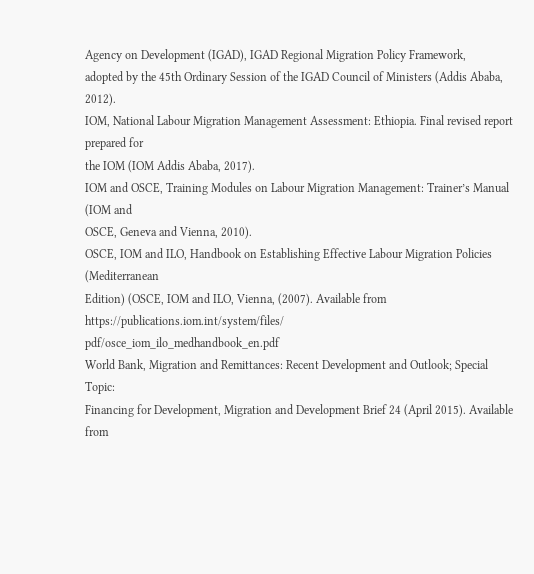Agency on Development (IGAD), IGAD Regional Migration Policy Framework,
adopted by the 45th Ordinary Session of the IGAD Council of Ministers (Addis Ababa, 2012).
IOM, National Labour Migration Management Assessment: Ethiopia. Final revised report prepared for
the IOM (IOM Addis Ababa, 2017).
IOM and OSCE, Training Modules on Labour Migration Management: Trainer’s Manual (IOM and
OSCE, Geneva and Vienna, 2010).
OSCE, IOM and ILO, Handbook on Establishing Effective Labour Migration Policies (Mediterranean
Edition) (OSCE, IOM and ILO, Vienna, (2007). Available from https://publications.iom.int/system/files/
pdf/osce_iom_ilo_medhandbook_en.pdf
World Bank, Migration and Remittances: Recent Development and Outlook; Special Topic:
Financing for Development, Migration and Development Brief 24 (April 2015). Available from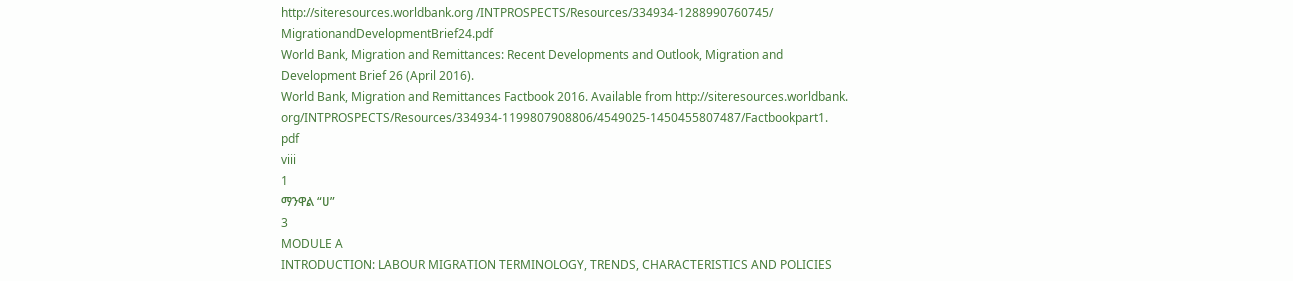http://siteresources.worldbank.org /INTPROSPECTS/Resources/334934-1288990760745/
MigrationandDevelopmentBrief24.pdf
World Bank, Migration and Remittances: Recent Developments and Outlook, Migration and
Development Brief 26 (April 2016).
World Bank, Migration and Remittances Factbook 2016. Available from http://siteresources.worldbank.
org/INTPROSPECTS/Resources/334934-1199807908806/4549025-1450455807487/Factbookpart1.
pdf
viii
1
ማንዋል “ሀ”
3
MODULE A
INTRODUCTION: LABOUR MIGRATION TERMINOLOGY, TRENDS, CHARACTERISTICS AND POLICIES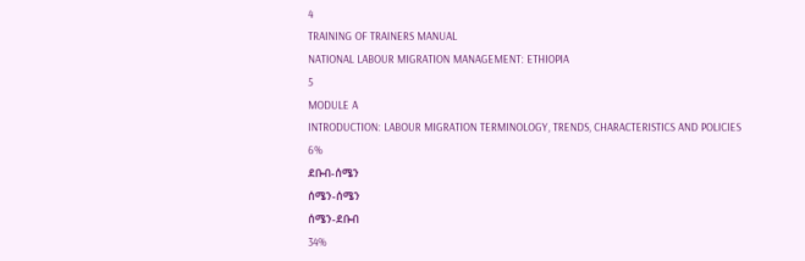4
TRAINING OF TRAINERS MANUAL
NATIONAL LABOUR MIGRATION MANAGEMENT: ETHIOPIA
5
MODULE A
INTRODUCTION: LABOUR MIGRATION TERMINOLOGY, TRENDS, CHARACTERISTICS AND POLICIES
6%
ደቡብ-ሰሜን
ሰሜን-ሰሜን
ሰሜን-ደቡብ
34%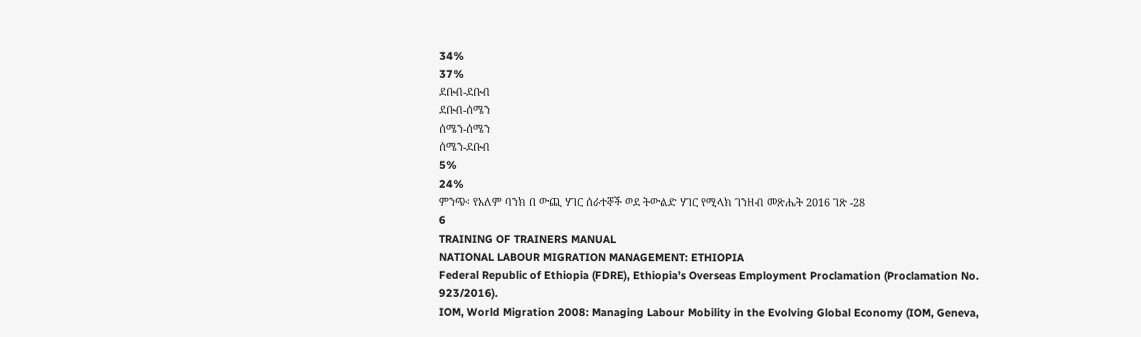34%
37%
ደቡብ-ደቡብ
ደቡብ-ሰሜን
ሰሜን-ሰሜን
ሰሜን-ደቡብ
5%
24%
ምንጭ፡ የአለም ባንክ በ ውጪ ሃገር ሰራተኞች ወደ ትውልድ ሃገር የሚላክ ገንዘብ መጽሔት 2016 ገጽ -28
6
TRAINING OF TRAINERS MANUAL
NATIONAL LABOUR MIGRATION MANAGEMENT: ETHIOPIA
Federal Republic of Ethiopia (FDRE), Ethiopia’s Overseas Employment Proclamation (Proclamation No.
923/2016).
IOM, World Migration 2008: Managing Labour Mobility in the Evolving Global Economy (IOM, Geneva,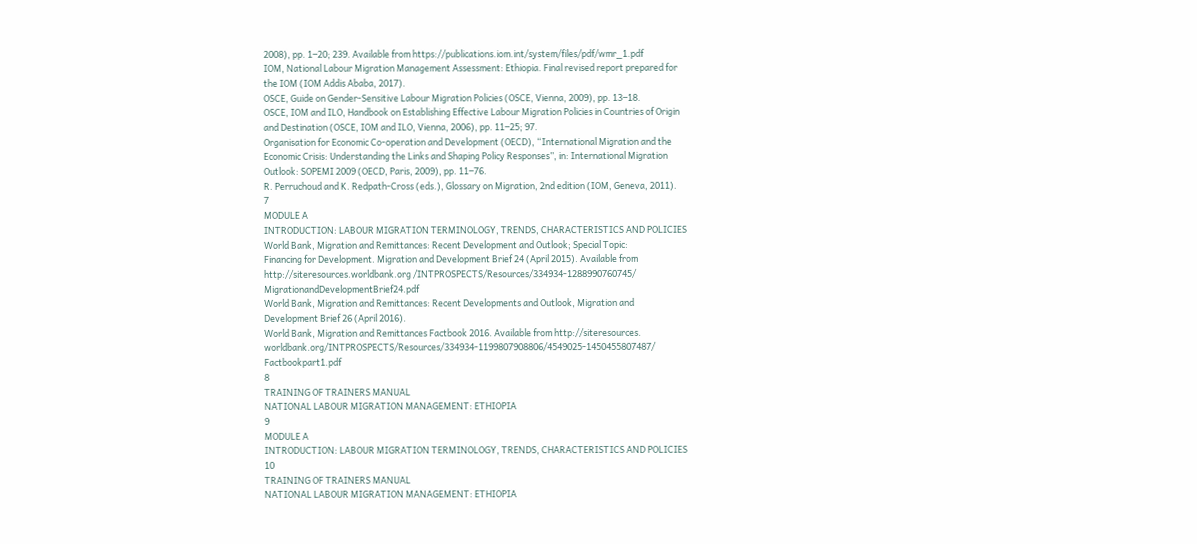2008), pp. 1‒20; 239. Available from https://publications.iom.int/system/files/pdf/wmr_1.pdf
IOM, National Labour Migration Management Assessment: Ethiopia. Final revised report prepared for
the IOM (IOM Addis Ababa, 2017).
OSCE, Guide on Gender-Sensitive Labour Migration Policies (OSCE, Vienna, 2009), pp. 13‒18.
OSCE, IOM and ILO, Handbook on Establishing Effective Labour Migration Policies in Countries of Origin
and Destination (OSCE, IOM and ILO, Vienna, 2006), pp. 11‒25; 97.
Organisation for Economic Co-operation and Development (OECD), “International Migration and the
Economic Crisis: Understanding the Links and Shaping Policy Responses”, in: International Migration
Outlook: SOPEMI 2009 (OECD, Paris, 2009), pp. 11‒76.
R. Perruchoud and K. Redpath-Cross (eds.), Glossary on Migration, 2nd edition (IOM, Geneva, 2011).
7
MODULE A
INTRODUCTION: LABOUR MIGRATION TERMINOLOGY, TRENDS, CHARACTERISTICS AND POLICIES
World Bank, Migration and Remittances: Recent Development and Outlook; Special Topic:
Financing for Development. Migration and Development Brief 24 (April 2015). Available from
http://siteresources.worldbank.org /INTPROSPECTS/Resources/334934-1288990760745/
MigrationandDevelopmentBrief24.pdf
World Bank, Migration and Remittances: Recent Developments and Outlook, Migration and
Development Brief 26 (April 2016).
World Bank, Migration and Remittances Factbook 2016. Available from http://siteresources.
worldbank.org/INTPROSPECTS/Resources/334934-1199807908806/4549025-1450455807487/
Factbookpart1.pdf
8
TRAINING OF TRAINERS MANUAL
NATIONAL LABOUR MIGRATION MANAGEMENT: ETHIOPIA
9
MODULE A
INTRODUCTION: LABOUR MIGRATION TERMINOLOGY, TRENDS, CHARACTERISTICS AND POLICIES
10
TRAINING OF TRAINERS MANUAL
NATIONAL LABOUR MIGRATION MANAGEMENT: ETHIOPIA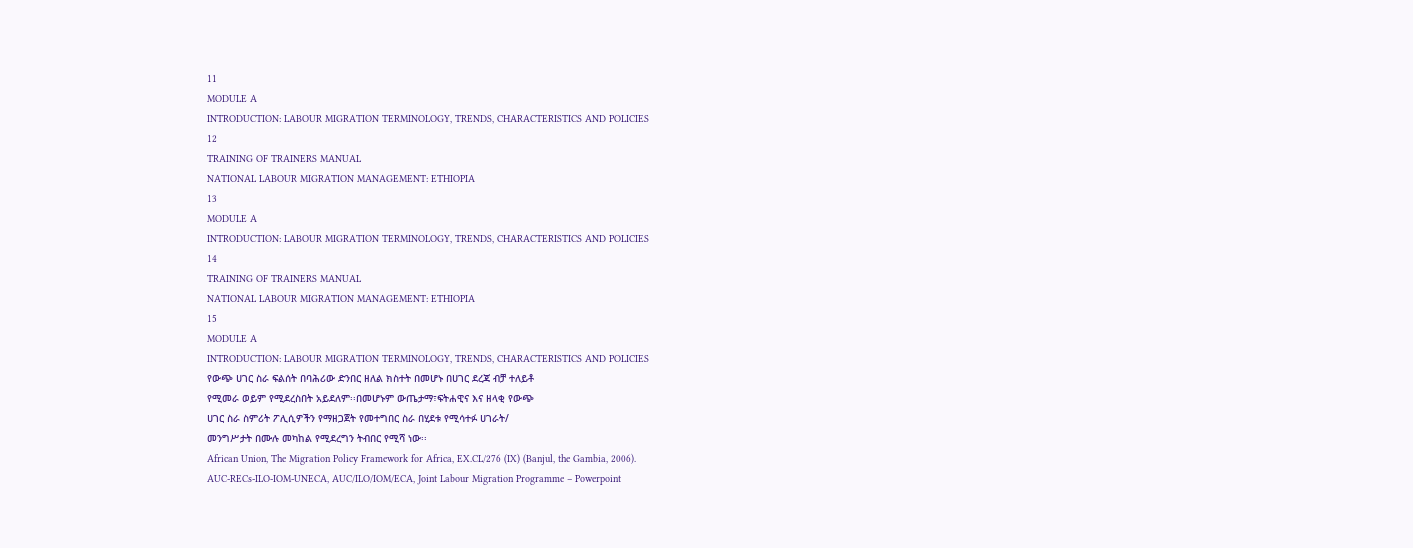11
MODULE A
INTRODUCTION: LABOUR MIGRATION TERMINOLOGY, TRENDS, CHARACTERISTICS AND POLICIES
12
TRAINING OF TRAINERS MANUAL
NATIONAL LABOUR MIGRATION MANAGEMENT: ETHIOPIA
13
MODULE A
INTRODUCTION: LABOUR MIGRATION TERMINOLOGY, TRENDS, CHARACTERISTICS AND POLICIES
14
TRAINING OF TRAINERS MANUAL
NATIONAL LABOUR MIGRATION MANAGEMENT: ETHIOPIA
15
MODULE A
INTRODUCTION: LABOUR MIGRATION TERMINOLOGY, TRENDS, CHARACTERISTICS AND POLICIES
የውጭ ሀገር ስራ ፍልሰት በባሕሪው ድንበር ዘለል ክስተት በመሆኑ በሀገር ደረጃ ብቻ ተለይቶ
የሚመራ ወይም የሚደረስበት አይደለም፡፡በመሆኑም ውጤታማ፣ፍትሐዊና እና ዘላቂ የውጭ
ሀገር ስራ ስምሪት ፖሊሲዎችን የማዘጋጀት የመተግበር ስራ በሂደቱ የሚሳተፉ ሀገራት/
መንግሥታት በሙሉ መካከል የሚደረግን ትብበር የሚሻ ነው፡፡
African Union, The Migration Policy Framework for Africa, EX.CL/276 (IX) (Banjul, the Gambia, 2006).
AUC-RECs-ILO-IOM-UNECA, AUC/ILO/IOM/ECA, Joint Labour Migration Programme – Powerpoint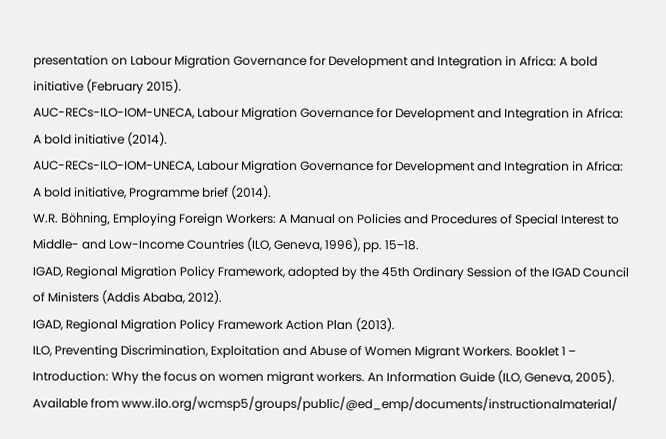presentation on Labour Migration Governance for Development and Integration in Africa: A bold
initiative (February 2015).
AUC-RECs-ILO-IOM-UNECA, Labour Migration Governance for Development and Integration in Africa:
A bold initiative (2014).
AUC-RECs-ILO-IOM-UNECA, Labour Migration Governance for Development and Integration in Africa:
A bold initiative, Programme brief (2014).
W.R. Böhning, Employing Foreign Workers: A Manual on Policies and Procedures of Special Interest to
Middle- and Low-Income Countries (ILO, Geneva, 1996), pp. 15‒18.
IGAD, Regional Migration Policy Framework, adopted by the 45th Ordinary Session of the IGAD Council
of Ministers (Addis Ababa, 2012).
IGAD, Regional Migration Policy Framework Action Plan (2013).
ILO, Preventing Discrimination, Exploitation and Abuse of Women Migrant Workers. Booklet 1 ‒
Introduction: Why the focus on women migrant workers. An Information Guide (ILO, Geneva, 2005).
Available from www.ilo.org/wcmsp5/groups/public/@ed_emp/documents/instructionalmaterial/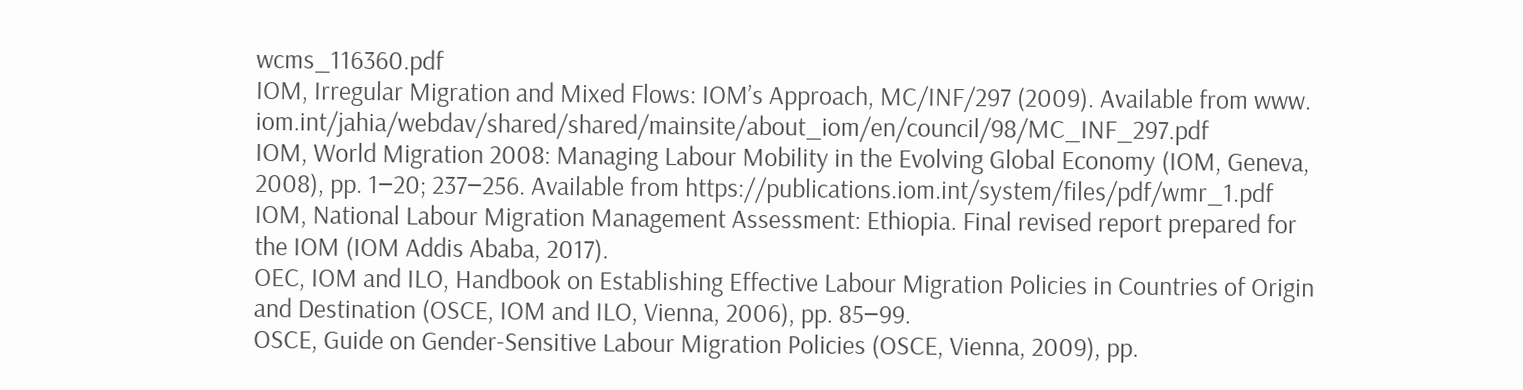wcms_116360.pdf
IOM, Irregular Migration and Mixed Flows: IOM’s Approach, MC/INF/297 (2009). Available from www.
iom.int/jahia/webdav/shared/shared/mainsite/about_iom/en/council/98/MC_INF_297.pdf
IOM, World Migration 2008: Managing Labour Mobility in the Evolving Global Economy (IOM, Geneva,
2008), pp. 1‒20; 237‒256. Available from https://publications.iom.int/system/files/pdf/wmr_1.pdf
IOM, National Labour Migration Management Assessment: Ethiopia. Final revised report prepared for
the IOM (IOM Addis Ababa, 2017).
OEC, IOM and ILO, Handbook on Establishing Effective Labour Migration Policies in Countries of Origin
and Destination (OSCE, IOM and ILO, Vienna, 2006), pp. 85‒99.
OSCE, Guide on Gender-Sensitive Labour Migration Policies (OSCE, Vienna, 2009), pp.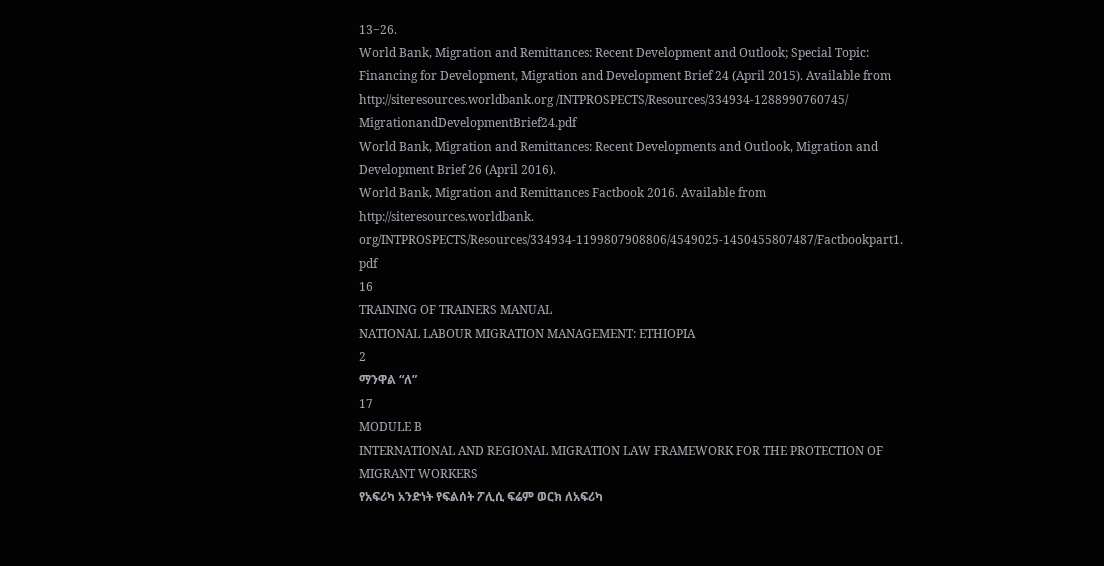13‒26.
World Bank, Migration and Remittances: Recent Development and Outlook; Special Topic:
Financing for Development, Migration and Development Brief 24 (April 2015). Available from
http://siteresources.worldbank.org /INTPROSPECTS/Resources/334934-1288990760745/
MigrationandDevelopmentBrief24.pdf
World Bank, Migration and Remittances: Recent Developments and Outlook, Migration and
Development Brief 26 (April 2016).
World Bank, Migration and Remittances Factbook 2016. Available from http://siteresources.worldbank.
org/INTPROSPECTS/Resources/334934-1199807908806/4549025-1450455807487/Factbookpart1.
pdf
16
TRAINING OF TRAINERS MANUAL
NATIONAL LABOUR MIGRATION MANAGEMENT: ETHIOPIA
2
ማንዋል “ለ”
17
MODULE B
INTERNATIONAL AND REGIONAL MIGRATION LAW FRAMEWORK FOR THE PROTECTION OF MIGRANT WORKERS
የአፍሪካ አንድነት የፍልሰት ፖሊሲ ፍሬም ወርክ ለአፍሪካ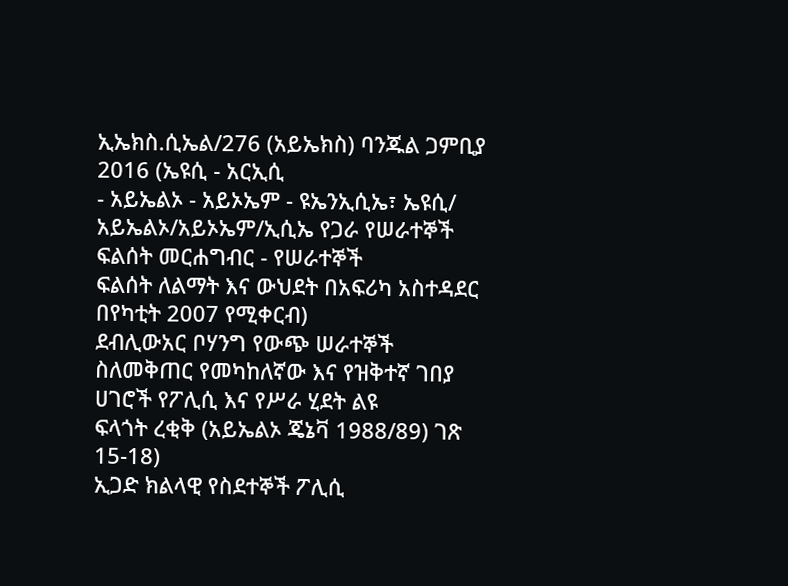ኢኤክስ.ሲኤል/276 (አይኤክስ) ባንጁል ጋምቢያ 2016 (ኤዩሲ - አርኢሲ
- አይኤልኦ - አይኦኤም - ዩኤንኢሲኤ፣ ኤዩሲ/ አይኤልኦ/አይኦኤም/ኢሲኤ የጋራ የሠራተኞች ፍልሰት መርሐግብር - የሠራተኞች
ፍልሰት ለልማት እና ውህደት በአፍሪካ አስተዳደር በየካቲት 2007 የሚቀርብ)
ደብሊውአር ቦሃንግ የውጭ ሠራተኞች ስለመቅጠር የመካከለኛው እና የዝቅተኛ ገበያ ሀገሮች የፖሊሲ እና የሥራ ሂደት ልዩ
ፍላጎት ረቂቅ (አይኤልኦ ጄኔቫ 1988/89) ገጽ 15-18)
ኢጋድ ክልላዊ የስደተኞች ፖሊሲ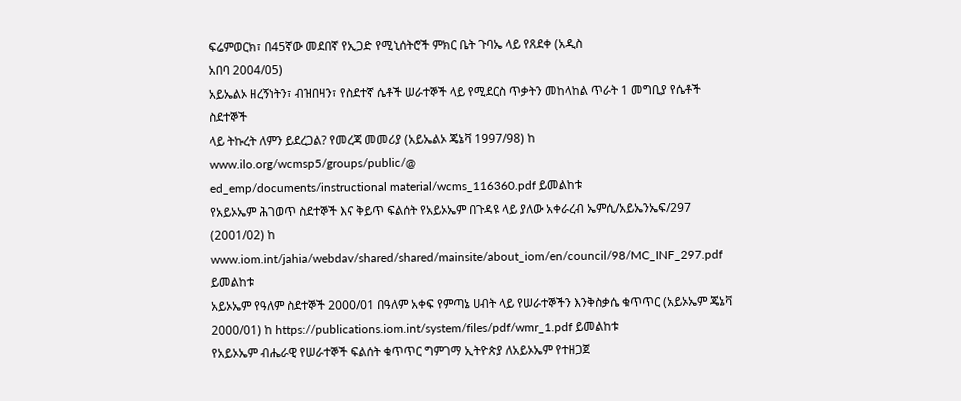ፍሬምወርክ፣ በ45ኛው መደበኛ የኢጋድ የሚኒሰትሮች ምክር ቤት ጉባኤ ላይ የጸደቀ (አዲስ
አበባ 2004/05)
አይኤልኦ ዘረኝነትን፣ ብዝበዛን፣ የስደተኛ ሴቶች ሠራተኞች ላይ የሚደርስ ጥቃትን መከላከል ጥራት 1 መግቢያ የሴቶች ስደተኞች
ላይ ትኩረት ለምን ይደረጋል? የመረጃ መመሪያ (አይኤልኦ ጄኔቫ 1997/98) ከ www.ilo.org/wcmsp5/groups/public/@
ed_emp/documents/instructional material/wcms_116360.pdf ይመልከቱ
የአይኦኤም ሕገወጥ ስደተኞች እና ቅይጥ ፍልሰት የአይኦኤም በጉዳዩ ላይ ያለው አቀራረብ ኤምሲ/አይኤንኤፍ/297 (2001/02) ከ
www.iom.int/jahia/webdav/shared/shared/mainsite/about_iom/en/council/98/MC_INF_297.pdf ይመልከቱ
አይኦኤም የዓለም ስደተኞች 2000/01 በዓለም አቀፍ የምጣኔ ሀብት ላይ የሠራተኞችን እንቅስቃሴ ቁጥጥር (አይኦኤም ጄኔቫ
2000/01) ከ https://publications.iom.int/system/files/pdf/wmr_1.pdf ይመልከቱ
የአይኦኤም ብሔራዊ የሠራተኞች ፍልሰት ቁጥጥር ግምገማ ኢትዮጵያ ለአይኦኤም የተዘጋጀ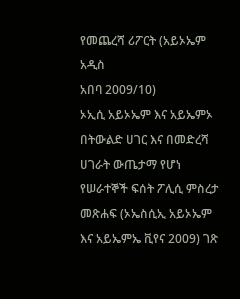የመጨረሻ ሪፖርት (አይኦኤም አዲስ
አበባ 2009/10)
ኦኢሲ አይኦኤም እና አይኤምኦ በትውልድ ሀገር እና በመድረሻ ሀገራት ውጤታማ የሆነ የሠራተኞች ፍሰት ፖሊሲ ምስረታ
መጽሐፍ (ኦኤስሲኢ አይኦኤም እና አይኤምኤ ቪየና 2009) ገጽ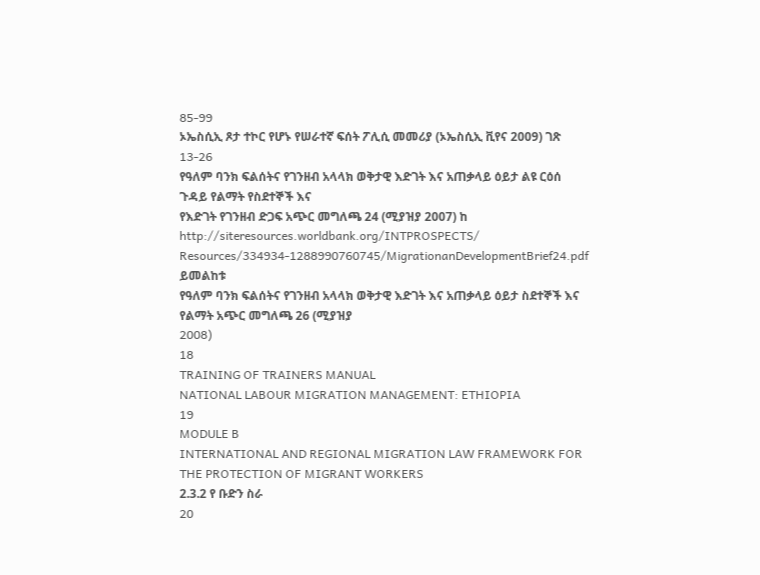85-99
ኦኤስሲኢ ጾታ ተኮር የሆኑ የሠራተኛ ፍሰት ፖሊሲ መመሪያ (ኦኤስሲኢ ቪየና 2009) ገጽ 13-26
የዓለም ባንክ ፍልሰትና የገንዘብ አላላክ ወቅታዊ እድገት እና አጠቃላይ ዕይታ ልዩ ርዕሰ ጉዳይ የልማት የስደተኞች እና
የእድገት የገንዘብ ድጋፍ አጭር መግለጫ 24 (ሚያዝያ 2007) ከ http://siteresources.worldbank.org/INTPROSPECTS/
Resources/334934-1288990760745/MigrationanDevelopmentBrief24.pdf ይመልከቱ
የዓለም ባንክ ፍልሰትና የገንዘብ አላላክ ወቅታዊ እድገት እና አጠቃላይ ዕይታ ስደተኞች እና የልማት አጭር መግለጫ 26 (ሚያዝያ
2008)
18
TRAINING OF TRAINERS MANUAL
NATIONAL LABOUR MIGRATION MANAGEMENT: ETHIOPIA
19
MODULE B
INTERNATIONAL AND REGIONAL MIGRATION LAW FRAMEWORK FOR THE PROTECTION OF MIGRANT WORKERS
2.3.2 የ ቡድን ስራ
20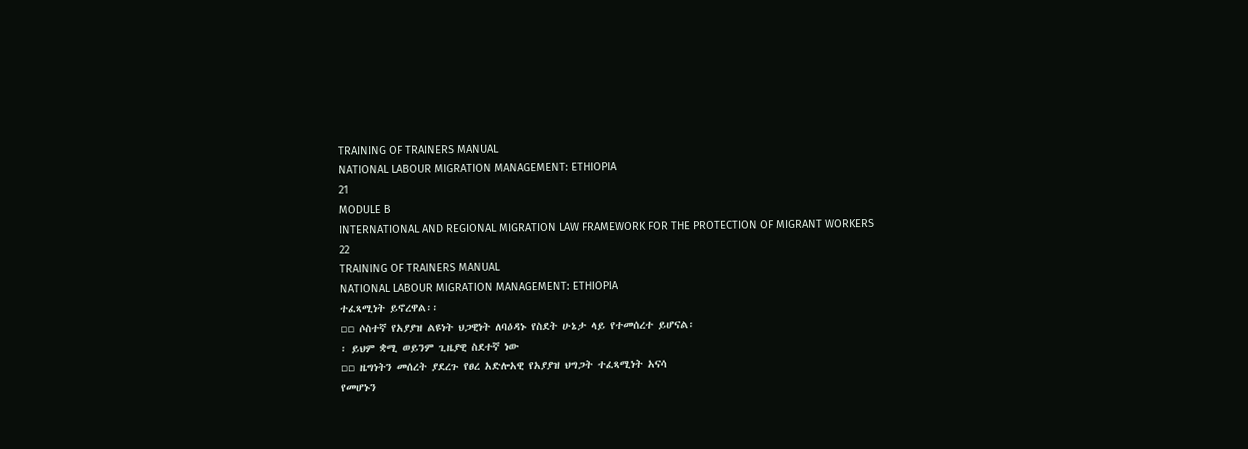TRAINING OF TRAINERS MANUAL
NATIONAL LABOUR MIGRATION MANAGEMENT: ETHIOPIA
21
MODULE B
INTERNATIONAL AND REGIONAL MIGRATION LAW FRAMEWORK FOR THE PROTECTION OF MIGRANT WORKERS
22
TRAINING OF TRAINERS MANUAL
NATIONAL LABOUR MIGRATION MANAGEMENT: ETHIOPIA
ተፈጻሚነት ይኖረዋል፡፡
▫▫ ሶስተኛ የአያያዝ ልዩነት ህጋዊነት ለባዕዳኑ የስደት ሁኔታ ላይ የተመሰረተ ይሆናል፡
፡ ይህም ቋሚ ወይንም ጊዜያዊ ስደተኛ ነው
▫▫ ዜግነትን መሰረት ያደረጉ የፀረ አድሎአዊ የአያያዝ ህግጋት ተፈጻሚነት አናሳ
የመሆኑን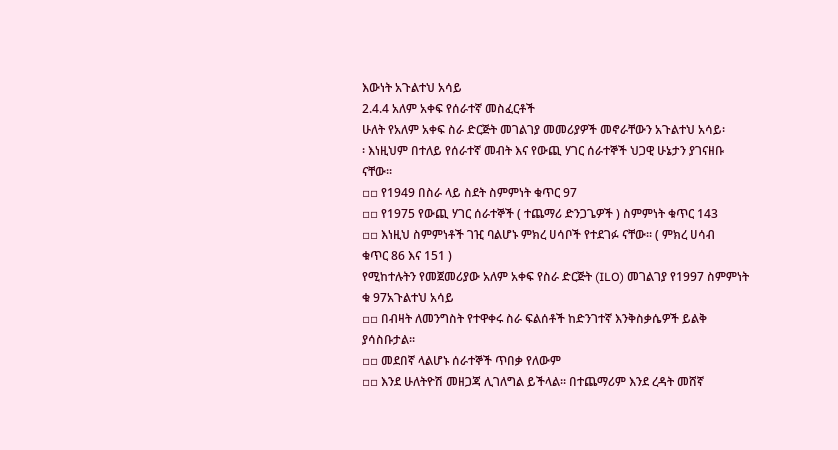እውነት አጉልተህ አሳይ
2.4.4 አለም አቀፍ የሰራተኛ መስፈርቶች
ሁለት የአለም አቀፍ ስራ ድርጅት መገልገያ መመሪያዎች መኖራቸውን አጉልተህ አሳይ፡
፡ እነዚህም በተለይ የሰራተኛ መብት እና የውጪ ሃገር ሰራተኞች ህጋዊ ሁኔታን ያገናዘቡ
ናቸው፡፡
▫▫ የ1949 በስራ ላይ ስደት ስምምነት ቁጥር 97
▫▫ የ1975 የውጪ ሃገር ሰራተኞች ( ተጨማሪ ድንጋጌዎች ) ስምምነት ቁጥር 143
▫▫ እነዚህ ስምምነቶች ገዢ ባልሆኑ ምክረ ሀሳቦች የተደገፉ ናቸው፡፡ ( ምክረ ሀሳብ
ቁጥር 86 እና 151 )
የሚከተሉትን የመጀመሪያው አለም አቀፍ የስራ ድርጅት (ILO) መገልገያ የ1997 ስምምነት
ቁ 97አጉልተህ አሳይ
▫▫ በብዛት ለመንግስት የተዋቀሩ ስራ ፍልሰቶች ከድንገተኛ እንቅስቃሴዎች ይልቅ
ያሳስቡታል፡፡
▫▫ መደበኛ ላልሆኑ ሰራተኞች ጥበቃ የለውም
▫▫ እንደ ሁለትዮሽ መዘጋጃ ሊገለግል ይችላል፡፡ በተጨማሪም እንደ ረዳት መሸኛ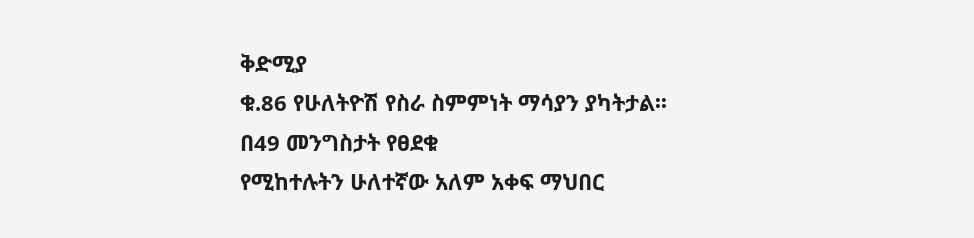ቅድሚያ
ቁ.86 የሁለትዮሽ የስራ ስምምነት ማሳያን ያካትታል፡፡
በ49 መንግስታት የፀደቁ
የሚከተሉትን ሁለተኛው አለም አቀፍ ማህበር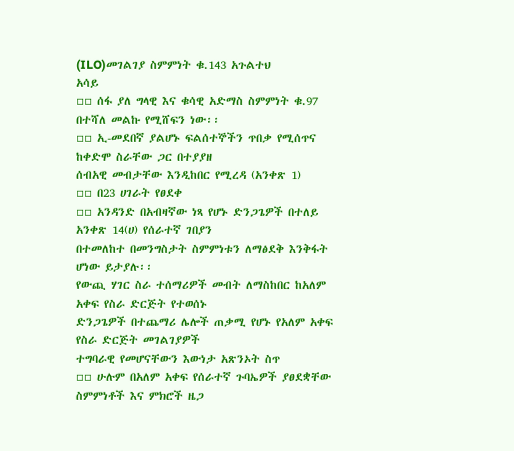(ILO)መገልገያ ስምምነት ቁ.143 አጉልተህ
አሳይ
▫▫ ሰፋ ያለ ግላዊ እና ቁሳዊ አድማስ ስምምነት ቁ.97 በተሻለ መልኩ የሚሸፍን ነው፡፡
▫▫ ኢ-መደበኛ ያልሆኑ ፍልሰተኞችን ጥበቃ የሚሰጥና ከቀድሞ ስራቸው ጋር በተያያዘ
ሰብአዊ መብታቸው እንዲከበር የሚረዳ (አንቀጽ 1)
▫▫ በ23 ሀገራት የፀደቀ
▫▫ አንዳንድ በአብዛኛው ነጻ የሆኑ ድንጋጌዎች በተለይ አንቀጽ 14(ሀ) የሰራተኛ ገበያን
በተመለከተ በመንግስታት ስምምነቱን ለማፅደቅ እንቅፋት ሆነው ይታያሉ፡፡
የውጪ ሃገር ስራ ተሰማሪዎች መብት ለማስከበር ከአለም አቀፍ የስራ ድርጅት የተወሰኑ
ድንጋጌዎች በተጨማሪ ሌሎች ጠቃሚ የሆኑ የአለም አቀፍ የስራ ድርጅት መገልገያዎች
ተግባራዊ የመሆናቸውን እውነታ አጽንኦት ስጥ
▫▫ ሁሉም በአለም አቀፍ የሰራተኛ ጉባኤዎች ያፀደቋቸው ስምምነቶች እና ምክሮች ዜጋ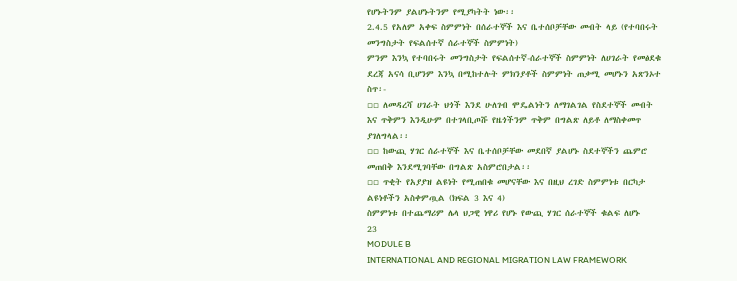የሆኑትንም ያልሆኑትንም የሚያካትት ነው፡፡
2.4.5 የአለም አቀፍ ስምምነት በሰራተኞች እና ቤተሰቦቻቸው መብት ላይ (የተባበሩት
መንግስታት የፍልሰተኛ ሰራተኞች ስምምነት)
ምንም እንኳ የተባበሩት መንግስታት የፍልሰተኛ-ሰራተኞች ስምምነት ለሀገራት የመፅደቁ
ደረጃ አናሳ ቢሆንም እንኳ በሚከተሉት ምክንያቶች ስምምነት ጠቃሚ መሆኑን አጽንኦተ
ስጥ፡-
▫▫ ለመዳረሻ ሀገራት ህጎች እንደ ሁለገብ ሞዴልነትን ለማገልገል የስደተኞች መብት
እና ጥቅምን እንዲሁም በተገላቢጦሹ የዜጎችንም ጥቅም በግልጽ ለይቶ ለማስቀመጥ
ያገለግላል፡፡
▫▫ ከውጪ ሃገር ሰራተኞች እና ቤተሰቦቻቸው መደበኛ ያልሆኑ ስደተኞችን ጨምሮ
መጠበቅ እንደሚገባቸው በግልጽ አስምሮበታል፡፡
▫▫ ጥቂት የአያያዝ ልዩነት የሚጠበቁ መሆናቸው እና በዚህ ረገድ ስምምነቱ በርካታ
ልዩነቶችን አስቀምጧል (ክፍል 3 እና 4)
ስምምነቱ በተጨማሪም ሌላ ህጋዊ ነዋሪ የሆኑ የውጪ ሃገር ሰራተኞች ቁልፍ ለሆኑ
23
MODULE B
INTERNATIONAL AND REGIONAL MIGRATION LAW FRAMEWORK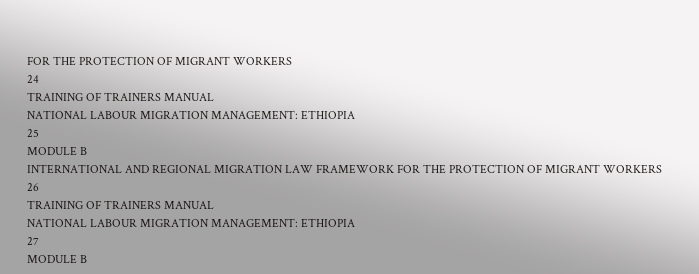FOR THE PROTECTION OF MIGRANT WORKERS
24
TRAINING OF TRAINERS MANUAL
NATIONAL LABOUR MIGRATION MANAGEMENT: ETHIOPIA
25
MODULE B
INTERNATIONAL AND REGIONAL MIGRATION LAW FRAMEWORK FOR THE PROTECTION OF MIGRANT WORKERS
26
TRAINING OF TRAINERS MANUAL
NATIONAL LABOUR MIGRATION MANAGEMENT: ETHIOPIA
27
MODULE B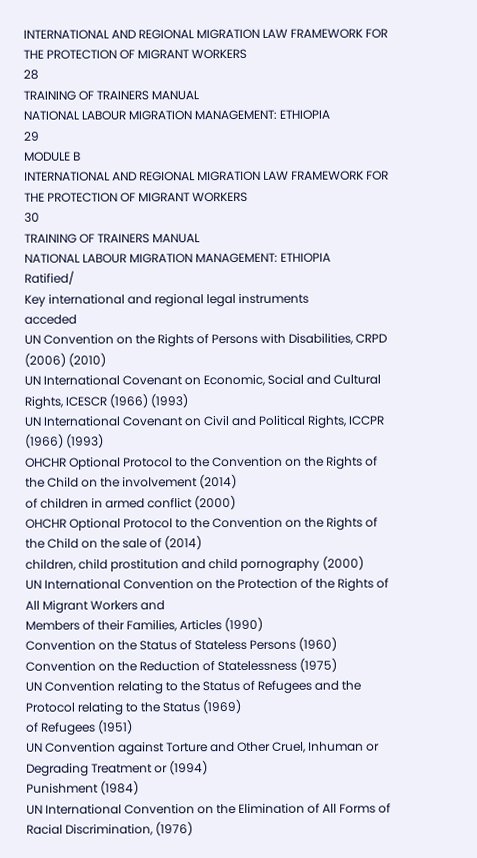INTERNATIONAL AND REGIONAL MIGRATION LAW FRAMEWORK FOR THE PROTECTION OF MIGRANT WORKERS
28
TRAINING OF TRAINERS MANUAL
NATIONAL LABOUR MIGRATION MANAGEMENT: ETHIOPIA
29
MODULE B
INTERNATIONAL AND REGIONAL MIGRATION LAW FRAMEWORK FOR THE PROTECTION OF MIGRANT WORKERS
30
TRAINING OF TRAINERS MANUAL
NATIONAL LABOUR MIGRATION MANAGEMENT: ETHIOPIA
Ratified/
Key international and regional legal instruments
acceded
UN Convention on the Rights of Persons with Disabilities, CRPD (2006) (2010)
UN International Covenant on Economic, Social and Cultural Rights, ICESCR (1966) (1993)
UN International Covenant on Civil and Political Rights, ICCPR (1966) (1993)
OHCHR Optional Protocol to the Convention on the Rights of the Child on the involvement (2014)
of children in armed conflict (2000)
OHCHR Optional Protocol to the Convention on the Rights of the Child on the sale of (2014)
children, child prostitution and child pornography (2000)
UN International Convention on the Protection of the Rights of All Migrant Workers and
Members of their Families, Articles (1990)
Convention on the Status of Stateless Persons (1960)
Convention on the Reduction of Statelessness (1975)
UN Convention relating to the Status of Refugees and the Protocol relating to the Status (1969)
of Refugees (1951)
UN Convention against Torture and Other Cruel, Inhuman or Degrading Treatment or (1994)
Punishment (1984)
UN International Convention on the Elimination of All Forms of Racial Discrimination, (1976)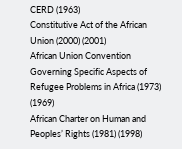CERD (1963)
Constitutive Act of the African Union (2000) (2001)
African Union Convention Governing Specific Aspects of Refugee Problems in Africa (1973)
(1969)
African Charter on Human and Peoples’ Rights (1981) (1998)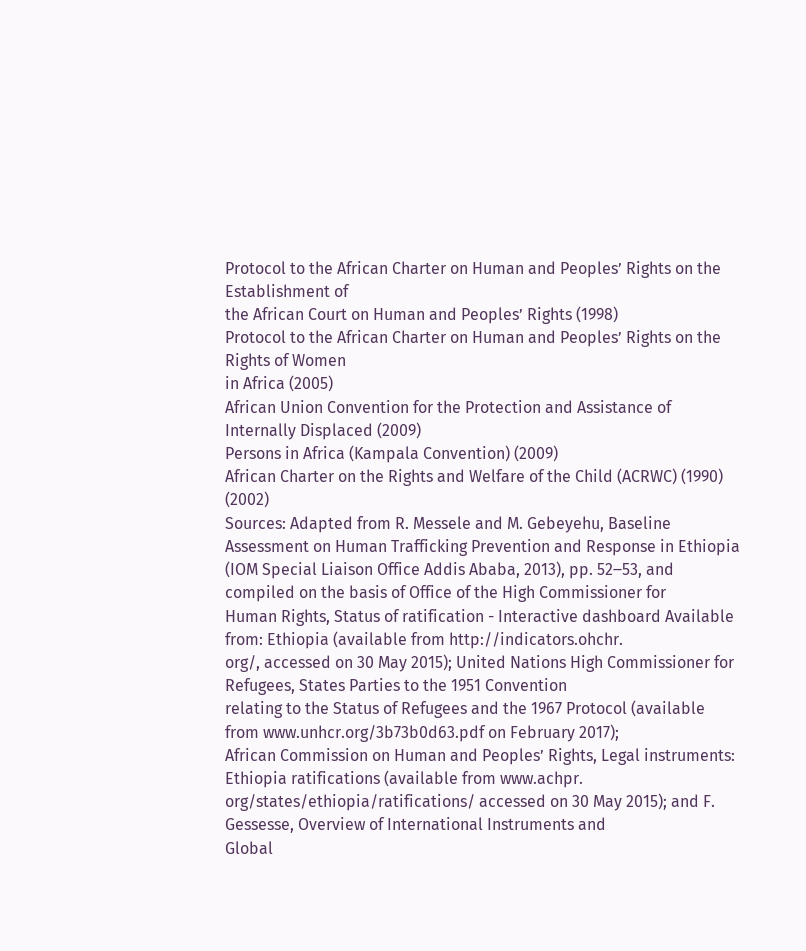Protocol to the African Charter on Human and Peoples’ Rights on the Establishment of
the African Court on Human and Peoples’ Rights (1998)
Protocol to the African Charter on Human and Peoples’ Rights on the Rights of Women
in Africa (2005)
African Union Convention for the Protection and Assistance of Internally Displaced (2009)
Persons in Africa (Kampala Convention) (2009)
African Charter on the Rights and Welfare of the Child (ACRWC) (1990) (2002)
Sources: Adapted from R. Messele and M. Gebeyehu, Baseline Assessment on Human Trafficking Prevention and Response in Ethiopia
(IOM Special Liaison Office Addis Ababa, 2013), pp. 52‒53, and compiled on the basis of Office of the High Commissioner for
Human Rights, Status of ratification - Interactive dashboard Available from: Ethiopia (available from http://indicators.ohchr.
org/, accessed on 30 May 2015); United Nations High Commissioner for Refugees, States Parties to the 1951 Convention
relating to the Status of Refugees and the 1967 Protocol (available from www.unhcr.org/3b73b0d63.pdf on February 2017);
African Commission on Human and Peoples’ Rights, Legal instruments: Ethiopia ratifications (available from www.achpr.
org/states/ethiopia/ratifications/ accessed on 30 May 2015); and F. Gessesse, Overview of International Instruments and
Global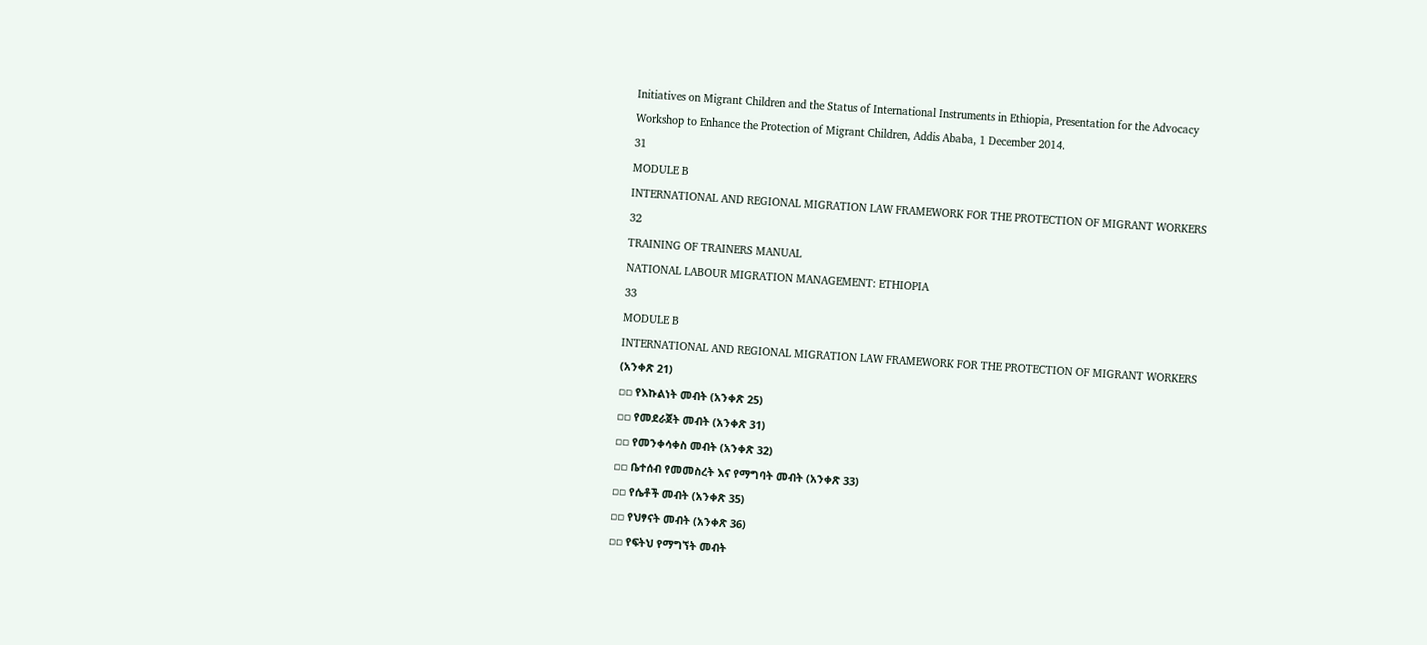Initiatives on Migrant Children and the Status of International Instruments in Ethiopia, Presentation for the Advocacy
Workshop to Enhance the Protection of Migrant Children, Addis Ababa, 1 December 2014.
31
MODULE B
INTERNATIONAL AND REGIONAL MIGRATION LAW FRAMEWORK FOR THE PROTECTION OF MIGRANT WORKERS
32
TRAINING OF TRAINERS MANUAL
NATIONAL LABOUR MIGRATION MANAGEMENT: ETHIOPIA
33
MODULE B
INTERNATIONAL AND REGIONAL MIGRATION LAW FRAMEWORK FOR THE PROTECTION OF MIGRANT WORKERS
(አንቀጽ 21)
▫▫ የእኩልነት መብት (አንቀጽ 25)
▫▫ የመደራጀት መብት (አንቀጽ 31)
▫▫ የመንቀሳቀስ መብት (አንቀጽ 32)
▫▫ ቤተሰብ የመመስረት እና የማግባት መብት (አንቀጽ 33)
▫▫ የሴቶች መብት (አንቀጽ 35)
▫▫ የህፃናት መብት (አንቀጽ 36)
▫▫ የፍትህ የማግኘት መብት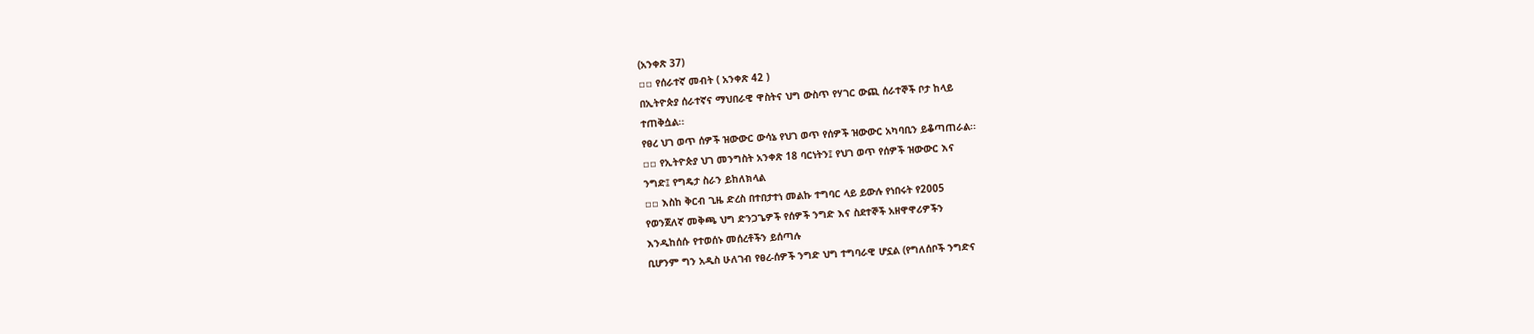(አንቀጽ 37)
▫▫ የሰራተኛ መብት ( አንቀጽ 42 )
በኢትዮጵያ ሰራተኛና ማህበራዊ ዋስትና ህግ ውስጥ የሃገር ውጪ ሰራተኞች ቦታ ከላይ
ተጠቅሷል፡፡
የፀረ ህገ ወጥ ሰዎች ዝውውር ውሳኔ የህገ ወጥ የሰዎች ዝውውር አካባቢን ይቆጣጠራል፡፡
▫▫ የኢትዮጵያ ህገ መንግስት አንቀጽ 18 ባርነትን፤ የህገ ወጥ የሰዎች ዝውውር እና
ንግድ፤ የግዴታ ስራን ይከለክላል
▫▫ እስከ ቅርብ ጊዜ ድረስ በተበታተነ መልኩ ተግባር ላይ ይውሉ የነበሩት የ2005
የወንጀለኛ መቅጫ ህግ ድንጋጌዎች የሰዎች ንግድ እና ስደተኞች አዘዋዋሪዎችን
እንዲከሰሱ የተወሰኑ መሰረቶችን ይሰጣሉ
ቢሆንም ግን አዲስ ሁለገብ የፀረ-ሰዎች ንግድ ህግ ተግባራዊ ሆኗል (የግለሰቦች ንግድና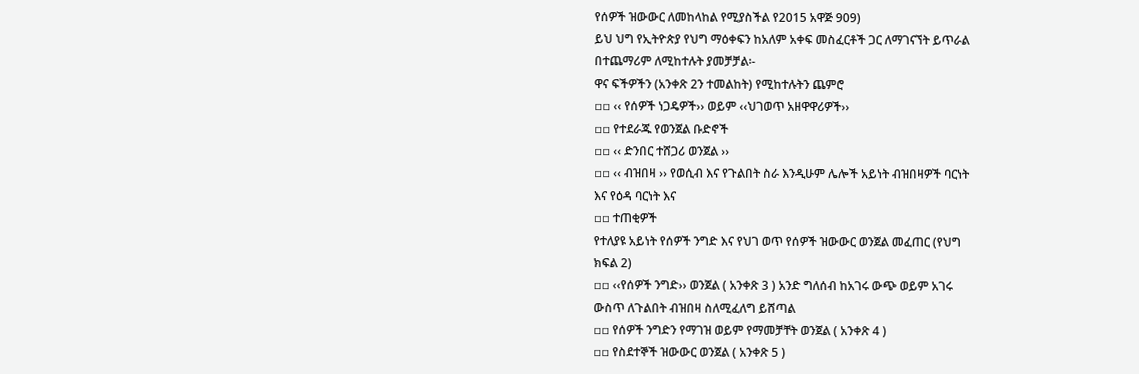የሰዎች ዝውውር ለመከላከል የሚያስችል የ2015 አዋጅ 909)
ይህ ህግ የኢትዮጵያ የህግ ማዕቀፍን ከአለም አቀፍ መስፈርቶች ጋር ለማገናኘት ይጥራል
በተጨማሪም ለሚከተሉት ያመቻቻል፡-
ዋና ፍችዎችን (አንቀጽ 2ን ተመልከት) የሚከተሉትን ጨምሮ
▫▫ ‹‹ የሰዎች ነጋዴዎች›› ወይም ‹‹ህገወጥ አዘዋዋሪዎች››
▫▫ የተደራጁ የወንጀል ቡድኖች
▫▫ ‹‹ ድንበር ተሸጋሪ ወንጀል ››
▫▫ ‹‹ ብዝበዛ ›› የወሲብ እና የጉልበት ስራ እንዲሁም ሌሎች አይነት ብዝበዛዎች ባርነት
እና የዕዳ ባርነት እና
▫▫ ተጠቂዎች
የተለያዩ አይነት የሰዎች ንግድ እና የህገ ወጥ የሰዎች ዝውውር ወንጀል መፈጠር (የህግ
ክፍል 2)
▫▫ ‹‹የሰዎች ንግድ›› ወንጀል ( አንቀጽ 3 ) አንድ ግለሰብ ከአገሩ ውጭ ወይም አገሩ
ውስጥ ለጉልበት ብዝበዛ ስለሚፈለግ ይሸጣል
▫▫ የሰዎች ንግድን የማገዝ ወይም የማመቻቸት ወንጀል ( አንቀጽ 4 )
▫▫ የስደተኞች ዝውውር ወንጀል ( አንቀጽ 5 )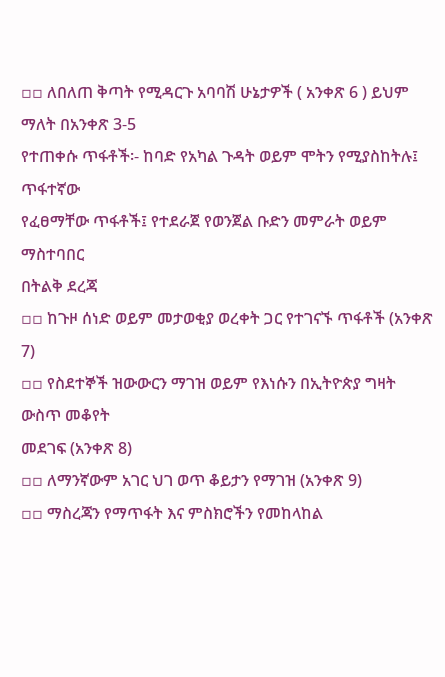▫▫ ለበለጠ ቅጣት የሚዳርጉ አባባሽ ሁኔታዎች ( አንቀጽ 6 ) ይህም ማለት በአንቀጽ 3-5
የተጠቀሱ ጥፋቶች፡- ከባድ የአካል ጉዳት ወይም ሞትን የሚያስከትሉ፤ ጥፋተኛው
የፈፀማቸው ጥፋቶች፤ የተደራጀ የወንጀል ቡድን መምራት ወይም ማስተባበር
በትልቅ ደረጃ
▫▫ ከጉዞ ሰነድ ወይም መታወቂያ ወረቀት ጋር የተገናኙ ጥፋቶች (አንቀጽ 7)
▫▫ የስደተኞች ዝውውርን ማገዝ ወይም የእነሱን በኢትዮጵያ ግዛት ውስጥ መቆየት
መደገፍ (አንቀጽ 8)
▫▫ ለማንኛውም አገር ህገ ወጥ ቆይታን የማገዝ (አንቀጽ 9)
▫▫ ማስረጃን የማጥፋት እና ምስክሮችን የመከላከል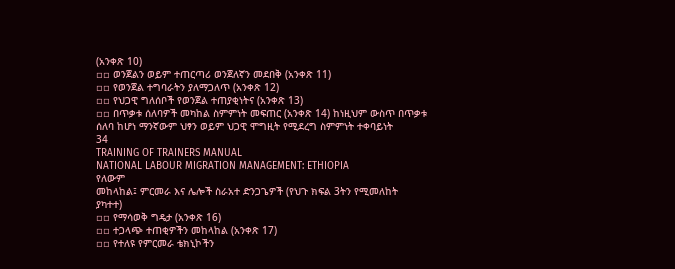(አንቀጽ 10)
▫▫ ወንጀልን ወይም ተጠርጣሪ ወንጀለኛን መደበቅ (አንቀጽ 11)
▫▫ የወንጀል ተግባራትን ያለማጋለጥ (አንቀጽ 12)
▫▫ የህጋዊ ግለሰቦች የወንጀል ተጠያቂነትና (አንቀጽ 13)
▫▫ በጥቃቱ ሰለባዎች መካከል ስምምነት መፍጠር (አንቀጽ 14) ከነዚህም ውስጥ በጥቃቱ
ሰለባ ከሆነ ማንኛውም ህፃን ወይም ህጋዊ ሞግዚት የሚደረግ ስምምነት ተቀባይነት
34
TRAINING OF TRAINERS MANUAL
NATIONAL LABOUR MIGRATION MANAGEMENT: ETHIOPIA
የለውም
መከላከል፤ ምርመራ እና ሌሎች ስራአተ ድንጋጌዎች (የህጉ ክፍል 3ትን የሚመለከት
ያካተተ)
▫▫ የማሳወቅ ግዴታ (አንቀጽ 16)
▫▫ ተጋላጭ ተጠቂዎችን መከላከል (አንቀጽ 17)
▫▫ የተለዩ የምርመራ ቴክኒኮችን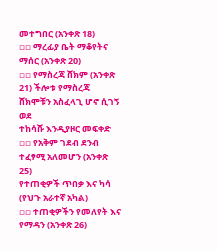መተግበር (አንቀጽ 18)
▫▫ ማረፊያ ቤት ማቆየትና ማሰር (አንቀጽ 20)
▫▫ የማስረጃ ሸክም (አንቀጽ 21) ችሎቱ የማስረጃ ሸክሞቹን አስፈላጊ ሆኖ ሲገኝ ወደ
ተከሳሹ እንዲያዞር መፍቀድ
▫▫ የአቅም ገደብ ደንብ ተፈፃሚ አለመሆን (አንቀጽ 25)
የተጠቂዎች ጥበቃ እና ካሳ (የህጉ አራተኛ አካል)
▫▫ ተጠቂዎችን የመለየት እና የማዳን (አንቀጽ 26)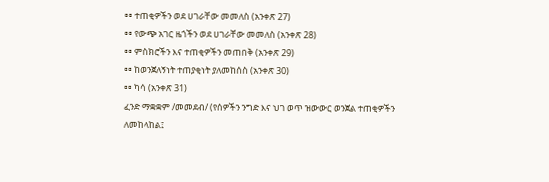▫▫ ተጠቂዎችን ወደ ሀገራቸው መመለስ (አንቀጽ 27)
▫▫ የውጭ አገር ዜጎችን ወደ ሀገራቸው መመለስ (አንቀጽ 28)
▫▫ ምስክሮችን እና ተጠቂዎችን መጠበቅ (አንቀጽ 29)
▫▫ ከወንጀለኝነት ተጠያቂነት ያለመከሰስ (አንቀጽ 30)
▫▫ ካሳ (አንቀጽ 31)
ፈንድ ማቋቋም /መመደብ/ (የሰዎችን ንግድ እና ህገ ወጥ ዝውውር ወንጀል ተጠቂዎችን
ለመከላከል፤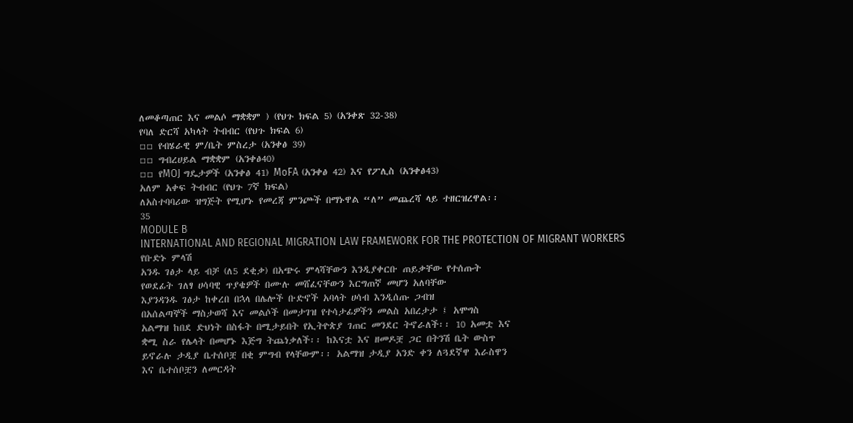ለመቆጣጠር እና መልሶ ማቋቋም ) (የህጉ ክፍል 5) (አንቀጽ 32-38)
የባለ ድርሻ አካላት ትብብር (የህጉ ክፍል 6)
▫▫ የብሄራዊ ም/ቤት ምስረታ (አንቀፅ 39)
▫▫ ግብረሀይል ማቋቋም (አንቀፅ40)
▫▫ የMOJ ግዴታዎች (አንቀፅ 41) MoFA (አንቀፅ 42) እና የፖሊስ (አንቀፅ43)
አለም አቀፍ ትብብር (የህጉ 7ኛ ክፍል)
ለአስተባባሪው ዝግጅት የሚሆኑ የመረጃ ምንጮች በማኑዋል “ለ” መጨረሻ ላይ ተዘርዝረዋል፡፡
35
MODULE B
INTERNATIONAL AND REGIONAL MIGRATION LAW FRAMEWORK FOR THE PROTECTION OF MIGRANT WORKERS
የቡድኑ ምላሽ
አንዱ ገፅታ ላይ ብቻ (ለ5 ደቂቃ) በአጭሩ ምላሻቸውን እንዲያቀርቡ ጠይቃቸው የተሰጡት
የወደፊት ገለፃ ሀሳባዊ ጥያቄዎች በሙሉ መሸፈናቸውን እርግጠኛ መሆን አለባቸው
እያንዳንዱ ገፅታ ከቀረበ በኋላ በሌሎች ቡድኖች አባላት ሀሳብ እንዲሰጡ ጋብዝ
በአሰልጣኞች ማስታወሻ እና መልሶች በመታገዝ የተሳታፊዎችን መልስ አበረታታ ፤ አሞግስ
አልማዝ ከበደ ድህነት በስፋት በሚታይበት የኢትዮጵያ ገጠር መንደር ትኖራለች፡፡ 10 አመቷ እና
ቋሚ ስራ የሌላት በመሆኑ እጅግ ትጨነቃለች፡፡ ከእናቷ እና ዘመዶቿ ጋር በትንሽ ቤት ውስጥ
ይኖራሉ ታዲያ ቤተሰቦቿ በቂ ምግብ የላቸውም፡፡ አልማዝ ታዲያ አንድ ቀን ለጓደኛዋ እራስዋን
እና ቤተሰቦቿን ለመርዳት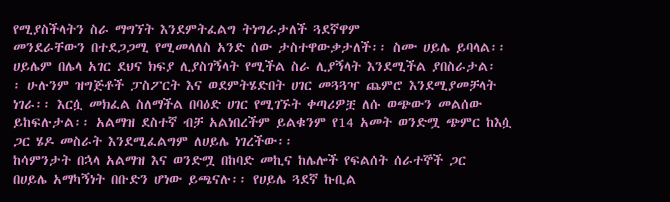የሚያስችላትን ስራ ማግኘት እንደምትፈልግ ትነግራታለች ጓደኛዋም
መንደራቸውን በተደጋጋሚ የሚመላለስ አንድ ሰው ታስተዋውቃታለች፡፡ ስሙ ሀይሌ ይባላል፡፡
ሀይሌም በሌላ አገር ደህና ክፍያ ሊያስገኝላት የሚችል ስራ ሊያኝላት እንደሚችል ያበስራታል፡
፡ ሁሉንም ዝግጅቶች ፓስፖርት እና ወደምትሄድበት ሀገር መጓጓዣ ጨምሮ እንደሚያመቻላት
ነገራ፡፡ እርሷ መክፈል ስለማችል በባዕድ ሀገር የሚገኙት ቀጣሪዎቿ ለሱ ወጭውን መልሰው
ይከፍሉታል፡፡ አልማዝ ደስተኛ ብቻ አልነበረችም ይልቁንም የ14 አመት ወንድሟ ጭምር ከእሷ
ጋር ሄዶ መስራት እንደሚፈልግም ለሀይሌ ነገረችው፡፡
ከሳምንታት በኋላ አልማዝ እና ወንድሟ በከባድ መኪና ከሌሎች የፍልሰት ሰራተኞች ጋር
በሀይሌ አማካኝነት በቡድን ሆነው ይጫናሉ፡፡ የሀይሌ ጓደኛ ኩቢል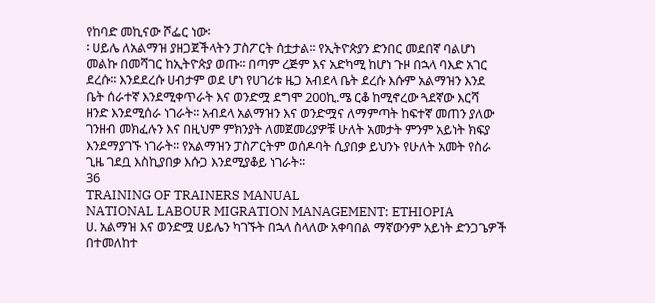የከባድ መኪናው ሾፌር ነው፡
፡ ሀይሌ ለአልማዝ ያዘጋጀችላትን ፓስፖርት ሰቷታል፡፡ የኢትዮጵያን ድንበር መደበኛ ባልሆነ
መልኩ በመሻገር ከኢትዮጵያ ወጡ፡፡ በጣም ረጅም እና አድካሚ ከሆነ ጉዞ በኋላ ባእድ አገር
ደረሱ፡፡ እንደደረሱ ሀብታም ወደ ሆነ የሀገሪቱ ዜጋ አብደላ ቤት ደረሱ እሱም አልማዝን እንደ
ቤት ሰራተኛ እንደሚቀጥራት እና ወንድሟ ደግሞ 200ኪ.ሜ ርቆ ከሚኖረው ጓደኛው እርሻ
ዘንድ እንደሚሰራ ነገራት፡፡ አብደላ አልማዝን እና ወንድሟና ለማምጣት ከፍተኛ መጠን ያለው
ገንዘብ መክፈሉን እና በዚህም ምክንያት ለመጀመሪያዎቹ ሁለት አመታት ምንም አይነት ክፍያ
እንደማያገኙ ነገራት፡፡ የአልማዝን ፓስፖርትም ወሰዶባት ሲያበቃ ይህንኑ የሁለት አመት የስራ
ጊዜ ገደቧ እስኪያበቃ እሱጋ እንደሚያቆይ ነገራት፡፡
36
TRAINING OF TRAINERS MANUAL
NATIONAL LABOUR MIGRATION MANAGEMENT: ETHIOPIA
ሀ. አልማዝ እና ወንድሟ ሀይሌን ካገኙት በኋላ ስላለው አቀባበል ማኛውንም አይነት ድንጋጌዎች
በተመለከተ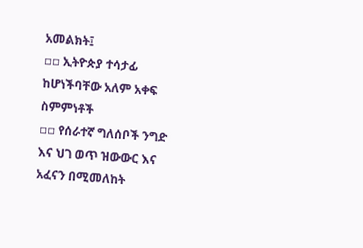አመልክት፤
▫▫ ኢትዮጵያ ተሳታፊ ከሆነችባቸው አለም አቀፍ ስምምነቶች
▫▫ የሰራተኛ ግለሰቦች ንግድ እና ህገ ወጥ ዝውውር እና አፈናን በሚመለከት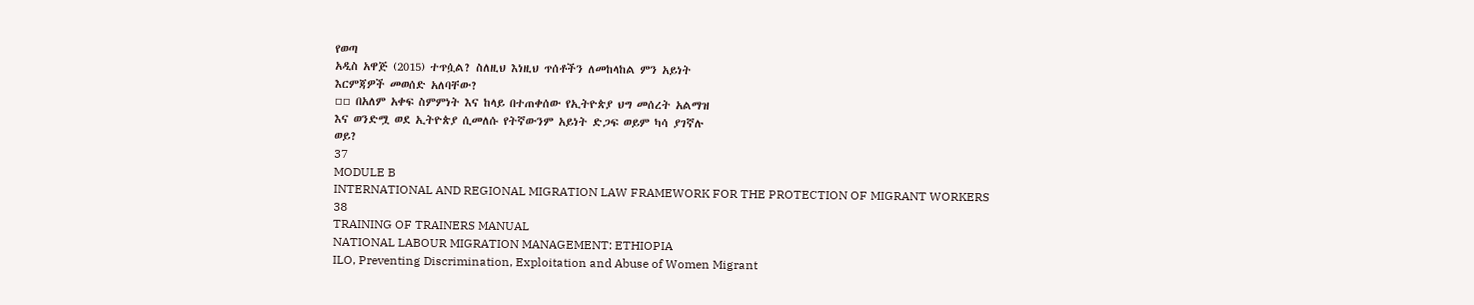የወጣ
አዲስ አዋጅ (2015) ተጥሷል? ስለዚህ እነዚህ ጥሰቶችን ለመከላከል ምን አይነት
እርምጃዎች መወሰድ አለባቸው?
▫▫ በአለም አቀፍ ስምምነት እና ከላይ በተጠቀሰው የኢትዮጵያ ህግ መሰረት አልማዝ
እና ወንድሟ ወደ ኢትዮጵያ ሲመለሱ የትኛውንም አይነት ድጋፍ ወይም ካሳ ያገኛሉ
ወይ?
37
MODULE B
INTERNATIONAL AND REGIONAL MIGRATION LAW FRAMEWORK FOR THE PROTECTION OF MIGRANT WORKERS
38
TRAINING OF TRAINERS MANUAL
NATIONAL LABOUR MIGRATION MANAGEMENT: ETHIOPIA
ILO, Preventing Discrimination, Exploitation and Abuse of Women Migrant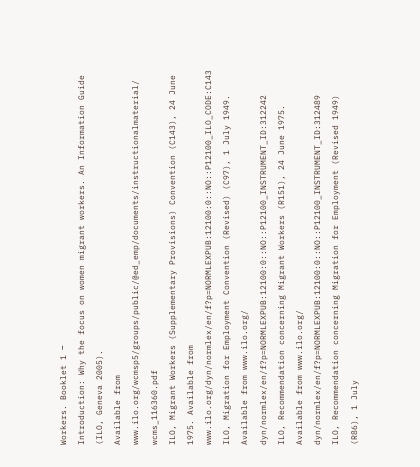Workers. Booklet 1 ‒
Introduction: Why the focus on women migrant workers. An Information Guide (ILO, Geneva 2005).
Available from www.ilo.org/wcmsp5/groups/public/@ed_emp/documents/instructionalmaterial/
wcms_116360.pdf
ILO, Migrant Workers (Supplementary Provisions) Convention (C143), 24 June 1975. Available from
www.ilo.org/dyn/normlex/en/f?p=NORMLEXPUB:12100:0::NO::P12100_ILO_CODE:C143
ILO, Migration for Employment Convention (Revised) (C97), 1 July 1949. Available from www.ilo.org/
dyn/normlex/en/f?p=NORMLEXPUB:12100:0::NO::P12100_INSTRUMENT_ID:312242
ILO, Recommendation concerning Migrant Workers (R151), 24 June 1975. Available from www.ilo.org/
dyn/normlex/en/f?p=NORMLEXPUB:12100:0::NO::P12100_INSTRUMENT_ID:312489
ILO, Recommendation concerning Migration for Employment (Revised 1949) (R86), 1 July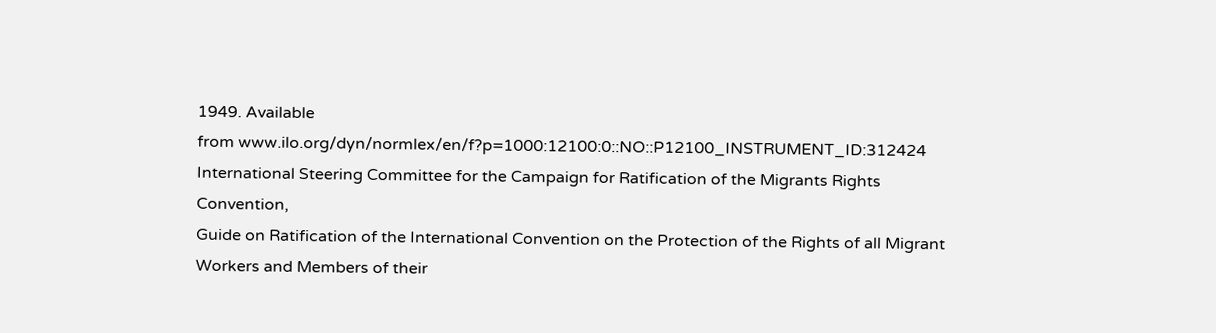1949. Available
from www.ilo.org/dyn/normlex/en/f?p=1000:12100:0::NO::P12100_INSTRUMENT_ID:312424
International Steering Committee for the Campaign for Ratification of the Migrants Rights Convention,
Guide on Ratification of the International Convention on the Protection of the Rights of all Migrant
Workers and Members of their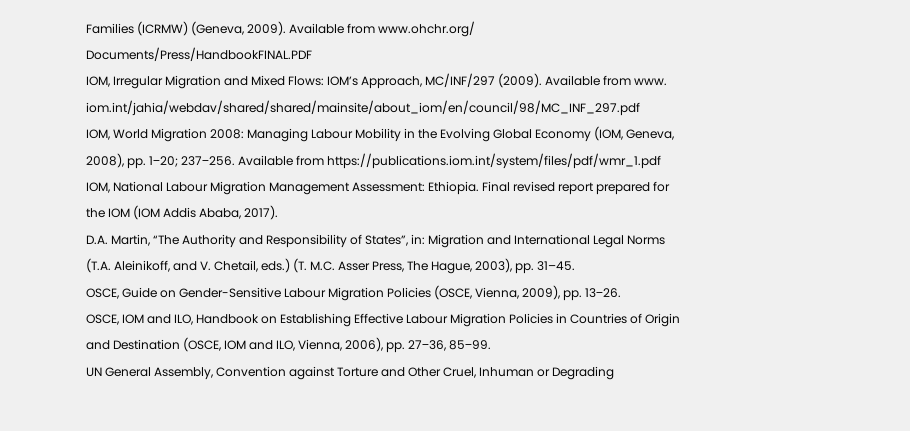Families (ICRMW) (Geneva, 2009). Available from www.ohchr.org/
Documents/Press/HandbookFINAL.PDF
IOM, Irregular Migration and Mixed Flows: IOM’s Approach, MC/INF/297 (2009). Available from www.
iom.int/jahia/webdav/shared/shared/mainsite/about_iom/en/council/98/MC_INF_297.pdf
IOM, World Migration 2008: Managing Labour Mobility in the Evolving Global Economy (IOM, Geneva,
2008), pp. 1‒20; 237‒256. Available from https://publications.iom.int/system/files/pdf/wmr_1.pdf
IOM, National Labour Migration Management Assessment: Ethiopia. Final revised report prepared for
the IOM (IOM Addis Ababa, 2017).
D.A. Martin, “The Authority and Responsibility of States”, in: Migration and International Legal Norms
(T.A. Aleinikoff, and V. Chetail, eds.) (T. M.C. Asser Press, The Hague, 2003), pp. 31–45.
OSCE, Guide on Gender-Sensitive Labour Migration Policies (OSCE, Vienna, 2009), pp. 13‒26.
OSCE, IOM and ILO, Handbook on Establishing Effective Labour Migration Policies in Countries of Origin
and Destination (OSCE, IOM and ILO, Vienna, 2006), pp. 27‒36, 85‒99.
UN General Assembly, Convention against Torture and Other Cruel, Inhuman or Degrading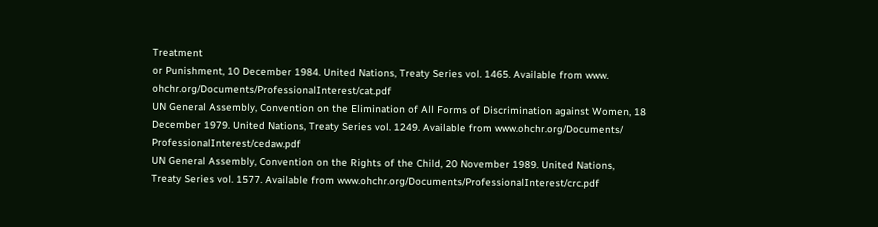Treatment
or Punishment, 10 December 1984. United Nations, Treaty Series vol. 1465. Available from www.
ohchr.org/Documents/ProfessionalInterest/cat.pdf
UN General Assembly, Convention on the Elimination of All Forms of Discrimination against Women, 18
December 1979. United Nations, Treaty Series vol. 1249. Available from www.ohchr.org/Documents/
ProfessionalInterest/cedaw.pdf
UN General Assembly, Convention on the Rights of the Child, 20 November 1989. United Nations,
Treaty Series vol. 1577. Available from www.ohchr.org/Documents/ProfessionalInterest/crc.pdf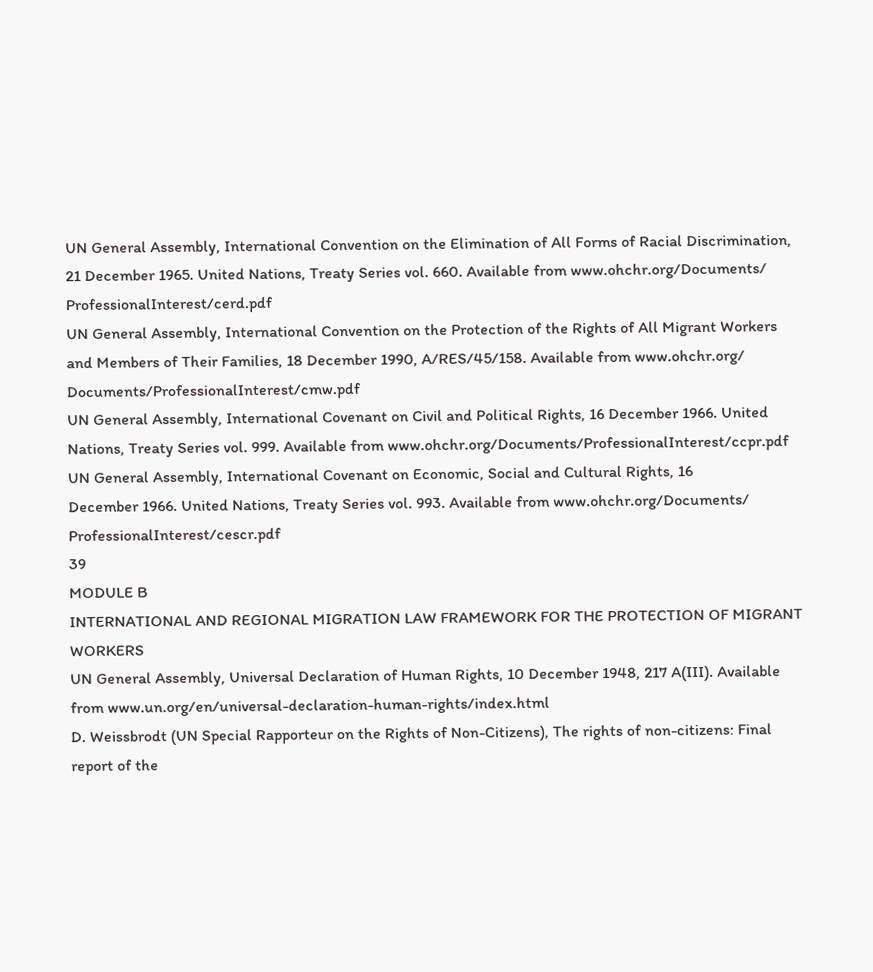UN General Assembly, International Convention on the Elimination of All Forms of Racial Discrimination,
21 December 1965. United Nations, Treaty Series vol. 660. Available from www.ohchr.org/Documents/
ProfessionalInterest/cerd.pdf
UN General Assembly, International Convention on the Protection of the Rights of All Migrant Workers
and Members of Their Families, 18 December 1990, A/RES/45/158. Available from www.ohchr.org/
Documents/ProfessionalInterest/cmw.pdf
UN General Assembly, International Covenant on Civil and Political Rights, 16 December 1966. United
Nations, Treaty Series vol. 999. Available from www.ohchr.org/Documents/ProfessionalInterest/ccpr.pdf
UN General Assembly, International Covenant on Economic, Social and Cultural Rights, 16
December 1966. United Nations, Treaty Series vol. 993. Available from www.ohchr.org/Documents/
ProfessionalInterest/cescr.pdf
39
MODULE B
INTERNATIONAL AND REGIONAL MIGRATION LAW FRAMEWORK FOR THE PROTECTION OF MIGRANT WORKERS
UN General Assembly, Universal Declaration of Human Rights, 10 December 1948, 217 A(III). Available
from www.un.org/en/universal-declaration-human-rights/index.html
D. Weissbrodt (UN Special Rapporteur on the Rights of Non-Citizens), The rights of non-citizens: Final
report of the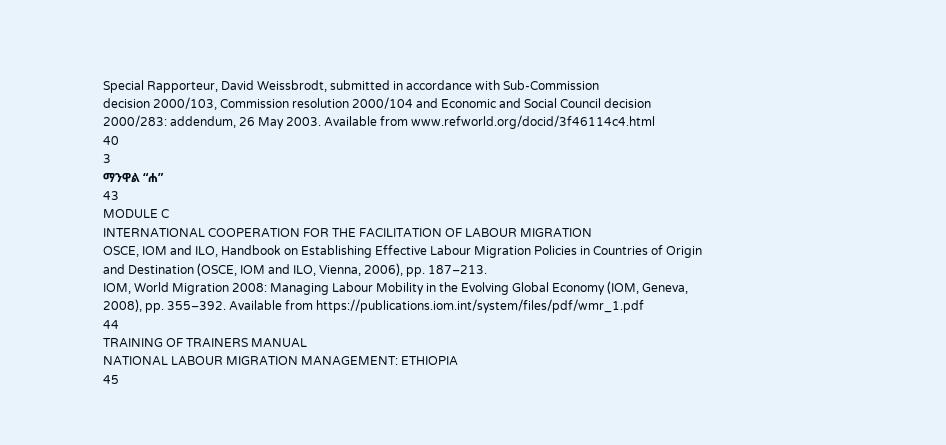Special Rapporteur, David Weissbrodt, submitted in accordance with Sub-Commission
decision 2000/103, Commission resolution 2000/104 and Economic and Social Council decision
2000/283: addendum, 26 May 2003. Available from www.refworld.org/docid/3f46114c4.html
40
3
ማንዋል “ሐ”
43
MODULE C
INTERNATIONAL COOPERATION FOR THE FACILITATION OF LABOUR MIGRATION
OSCE, IOM and ILO, Handbook on Establishing Effective Labour Migration Policies in Countries of Origin
and Destination (OSCE, IOM and ILO, Vienna, 2006), pp. 187‒213.
IOM, World Migration 2008: Managing Labour Mobility in the Evolving Global Economy (IOM, Geneva,
2008), pp. 355‒392. Available from https://publications.iom.int/system/files/pdf/wmr_1.pdf
44
TRAINING OF TRAINERS MANUAL
NATIONAL LABOUR MIGRATION MANAGEMENT: ETHIOPIA
45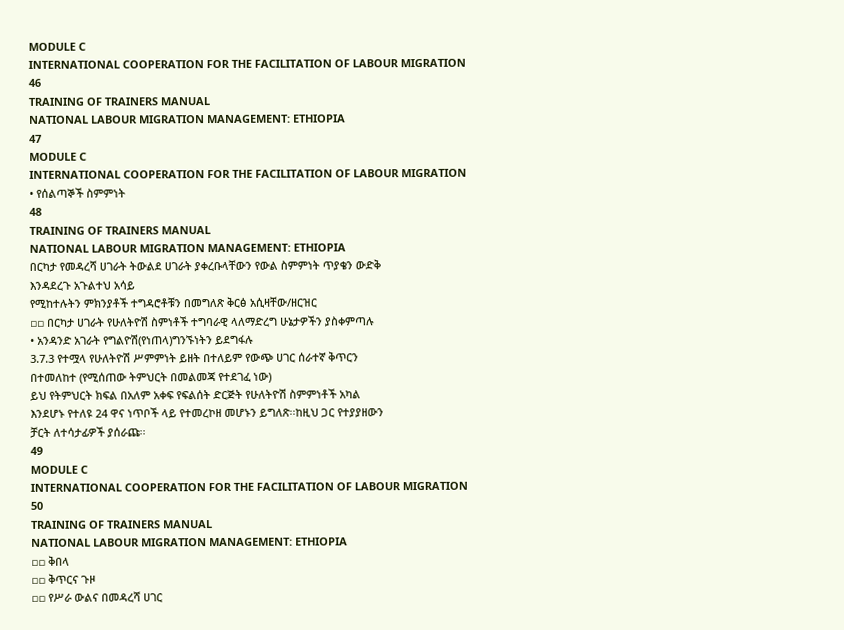MODULE C
INTERNATIONAL COOPERATION FOR THE FACILITATION OF LABOUR MIGRATION
46
TRAINING OF TRAINERS MANUAL
NATIONAL LABOUR MIGRATION MANAGEMENT: ETHIOPIA
47
MODULE C
INTERNATIONAL COOPERATION FOR THE FACILITATION OF LABOUR MIGRATION
• የሰልጣኞች ስምምነት
48
TRAINING OF TRAINERS MANUAL
NATIONAL LABOUR MIGRATION MANAGEMENT: ETHIOPIA
በርካታ የመዳረሻ ሀገራት ትውልደ ሀገራት ያቀረቡላቸውን የውል ስምምነት ጥያቄን ውድቅ
እንዳደረጉ አጉልተህ አሳይ
የሚከተሉትን ምክንያቶች ተግዳሮቶቹን በመግለጽ ቅርፅ አሲዛቸው/ዘርዝር
▫▫ በርካታ ሀገራት የሁለትዮሽ ስምነቶች ተግባራዊ ላለማድረግ ሁኔታዎችን ያስቀምጣሉ
• አንዳንድ አገራት የግልዮሽ(የነጠላ)ግንኙነትን ይደግፋሉ
3.7.3 የተሟላ የሁለትዮሽ ሥምምነት ይዘት በተለይም የውጭ ሀገር ሰራተኛ ቅጥርን
በተመለከተ (የሚሰጠው ትምህርት በመልመጃ የተደገፈ ነው)
ይህ የትምህርት ክፍል በአለም አቀፍ የፍልሰት ድርጅት የሁለትዮሽ ስምምነቶች አካል
እንደሆኑ የተለዩ 24 ዋና ነጥቦች ላይ የተመረኮዘ መሆኑን ይግለጽ፡፡ከዚህ ጋር የተያያዘውን
ቻርት ለተሳታፊዎች ያሰራጩ፡፡
49
MODULE C
INTERNATIONAL COOPERATION FOR THE FACILITATION OF LABOUR MIGRATION
50
TRAINING OF TRAINERS MANUAL
NATIONAL LABOUR MIGRATION MANAGEMENT: ETHIOPIA
▫▫ ቅበላ
▫▫ ቅጥርና ጉዞ
▫▫ የሥራ ውልና በመዳረሻ ሀገር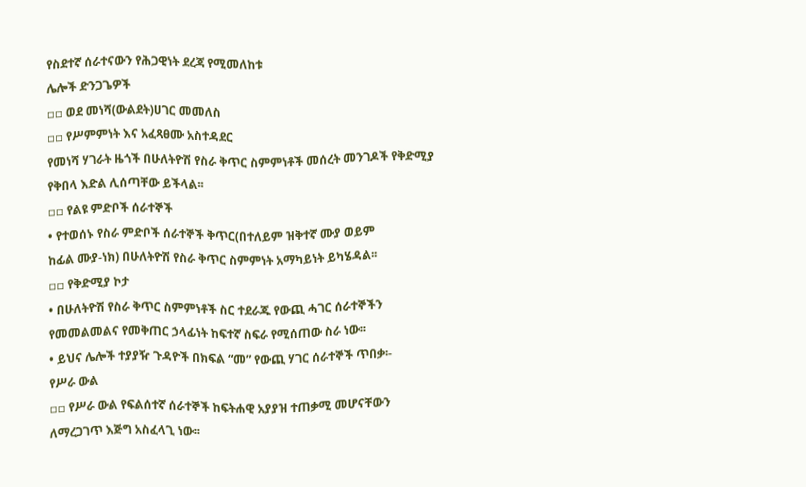የስደተኛ ሰራተናውን የሕጋዊነት ደረጃ የሚመለከቱ
ሌሎች ድንጋጌዎች
▫▫ ወደ መነሻ(ውልደት)ሀገር መመለስ
▫▫ የሥምምነት እና አፈጻፀሙ አስተዳደር
የመነሻ ሃገራት ዜጎች በሁለትዮሽ የስራ ቅጥር ስምምነቶች መሰረት መንገዶች የቅድሚያ
የቅበላ እድል ሊሰጣቸው ይችላል፡፡
▫▫ የልዩ ምድቦች ሰራተኞች
• የተወሰኑ የስራ ምድቦች ሰራተኞች ቅጥር(በተለይም ዝቅተኛ ሙያ ወይም
ከፊል ሙያ-ነክ) በሁለትዮሽ የስራ ቅጥር ስምምነት አማካይነት ይካሄዳል፡፡
▫▫ የቅድሚያ ኮታ
• በሁለትዮሽ የስራ ቅጥር ስምምነቶች ስር ተደራጁ የውጪ ሓገር ሰራተኞችን
የመመልመልና የመቅጠር ኃላፊነት ከፍተኛ ስፍራ የሚሰጠው ስራ ነው፡፡
• ይህና ሌሎች ተያያዥ ጉዳዮች በክፍል “መ” የውጪ ሃገር ሰራተኞች ጥበቃ፡-
የሥራ ውል
▫▫ የሥራ ውል የፍልሰተኛ ሰራተኞች ከፍትሐዊ አያያዝ ተጠቃሚ መሆናቸውን
ለማረጋገጥ እጅግ አስፈላጊ ነው፡፡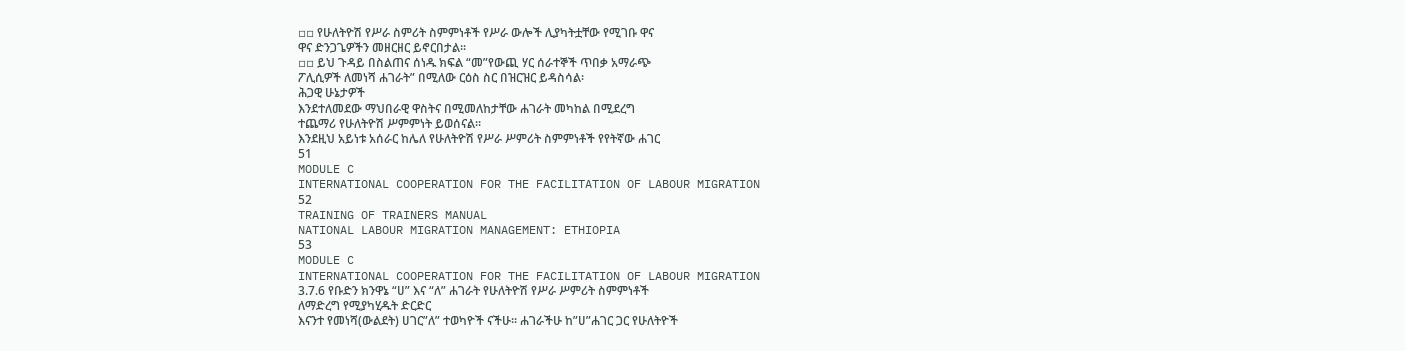▫▫ የሁለትዮሽ የሥራ ስምሪት ስምምነቶች የሥራ ውሎች ሊያካትቷቸው የሚገቡ ዋና
ዋና ድንጋጌዎችን መዘርዘር ይኖርበታል፡፡
▫▫ ይህ ጉዳይ በስልጠና ሰነዱ ክፍል “መ”የውጪ ሃር ሰራተኞች ጥበቃ አማራጭ
ፖሊሲዎች ለመነሻ ሐገራት” በሚለው ርዕስ ስር በዝርዝር ይዳስሳል፡
ሕጋዊ ሁኔታዎች
እንደተለመደው ማህበራዊ ዋስትና በሚመለከታቸው ሐገራት መካከል በሚደረግ
ተጨማሪ የሁለትዮሽ ሥምምነት ይወሰናል፡፡
እንደዚህ አይነቱ አሰራር ከሌለ የሁለትዮሽ የሥራ ሥምሪት ስምምነቶች የየትኛው ሐገር
51
MODULE C
INTERNATIONAL COOPERATION FOR THE FACILITATION OF LABOUR MIGRATION
52
TRAINING OF TRAINERS MANUAL
NATIONAL LABOUR MIGRATION MANAGEMENT: ETHIOPIA
53
MODULE C
INTERNATIONAL COOPERATION FOR THE FACILITATION OF LABOUR MIGRATION
3.7.6 የቡድን ክንዋኔ “ሀ” እና “ለ” ሐገራት የሁለትዮሽ የሥራ ሥምሪት ስምምነቶች
ለማድረግ የሚያካሂዱት ድርድር
እናንተ የመነሻ(ውልደት) ሀገር”ለ” ተወካዮች ናችሁ፡፡ ሐገራችሁ ከ”ሀ”ሐገር ጋር የሁለትዮች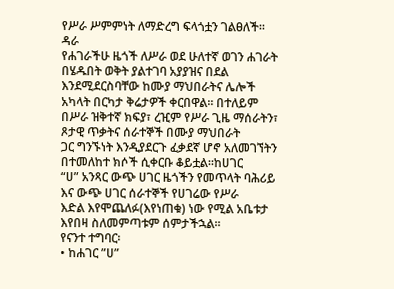የሥራ ሥምምነት ለማድረግ ፍላጎቷን ገልፀለች፡፡
ዳራ
የሐገራችሁ ዜጎች ለሥራ ወደ ሁለተኛ ወገን ሐገራት በሄዱበት ወቅት ያልተገባ አያያዝና በደል
እንደሚደርስባቸው ከሙያ ማህበራትና ሌሎች አካላት በርካታ ቅሬታዎች ቀርበዋል፡፡ በተለይም
በሥራ ዝቅተኛ ክፍያ፣ ረዢም የሥራ ጊዜ ማሰራትን፣ ጾታዊ ጥቃትና ሰራተኞች በሙያ ማህበራት
ጋር ግንኙነት እንዲያደርጉ ፈቃደኛ ሆኖ አለመገኘትን በተመለከተ ክሶች ሲቀርቡ ቆይቷል፡፡ከሀገር
“ሀ” አንጻር ውጭ ሀገር ዜጎችን የመጥላት ባሕሪይ እና ውጭ ሀገር ሰራተኞች የሀገሬው የሥራ
እድል እየሞጨለፉ(እየነጠቁ) ነው የሚል አቤቱታ እየበዛ ስለመምጣቱም ሰምታችኋል፡፡
የናንተ ተግባር፡
• ከሐገር ”ሀ”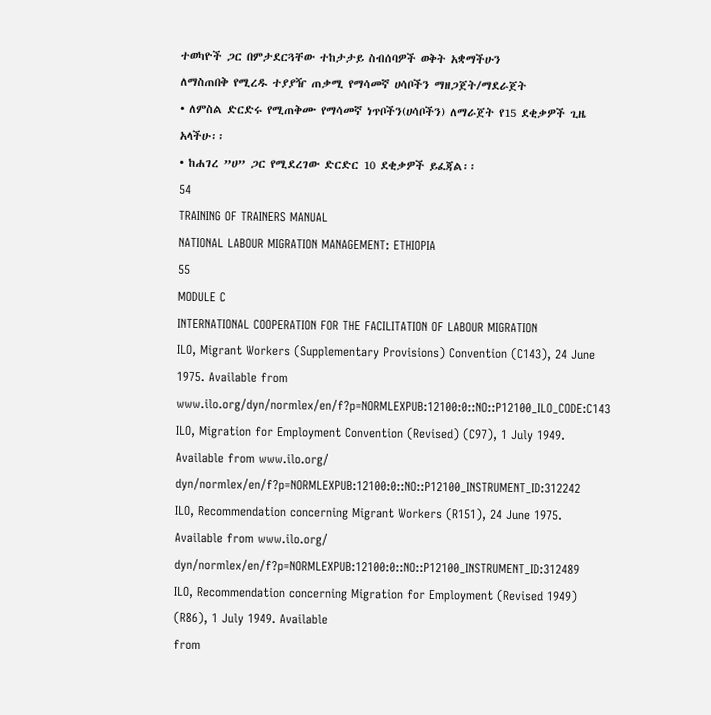ተወካዮች ጋር በምታደርጓቸው ተከታታይ ስብሰባዎች ወቅት አቋማችሁን
ለማስጠበቅ የሚረዱ ተያያዥ ጠቃሚ የማሳመኛ ሀሳቦችን ማዘጋጀት/ማደራጀት
• ለምስል ድርድሩ የሚጠቅሙ የማሳመኛ ነጥቦችን(ሀሳቦችን) ለማራጀት የ15 ደቂቃዎች ጊዜ
አላችሁ፡፡
• ከሐገረ ”ሀ” ጋር የሚደረገው ድርድር 10 ደቂቃዎች ይፈጃል፡፡
54
TRAINING OF TRAINERS MANUAL
NATIONAL LABOUR MIGRATION MANAGEMENT: ETHIOPIA
55
MODULE C
INTERNATIONAL COOPERATION FOR THE FACILITATION OF LABOUR MIGRATION
ILO, Migrant Workers (Supplementary Provisions) Convention (C143), 24 June 1975. Available from
www.ilo.org/dyn/normlex/en/f?p=NORMLEXPUB:12100:0::NO::P12100_ILO_CODE:C143
ILO, Migration for Employment Convention (Revised) (C97), 1 July 1949. Available from www.ilo.org/
dyn/normlex/en/f?p=NORMLEXPUB:12100:0::NO::P12100_INSTRUMENT_ID:312242
ILO, Recommendation concerning Migrant Workers (R151), 24 June 1975. Available from www.ilo.org/
dyn/normlex/en/f?p=NORMLEXPUB:12100:0::NO::P12100_INSTRUMENT_ID:312489
ILO, Recommendation concerning Migration for Employment (Revised 1949) (R86), 1 July 1949. Available
from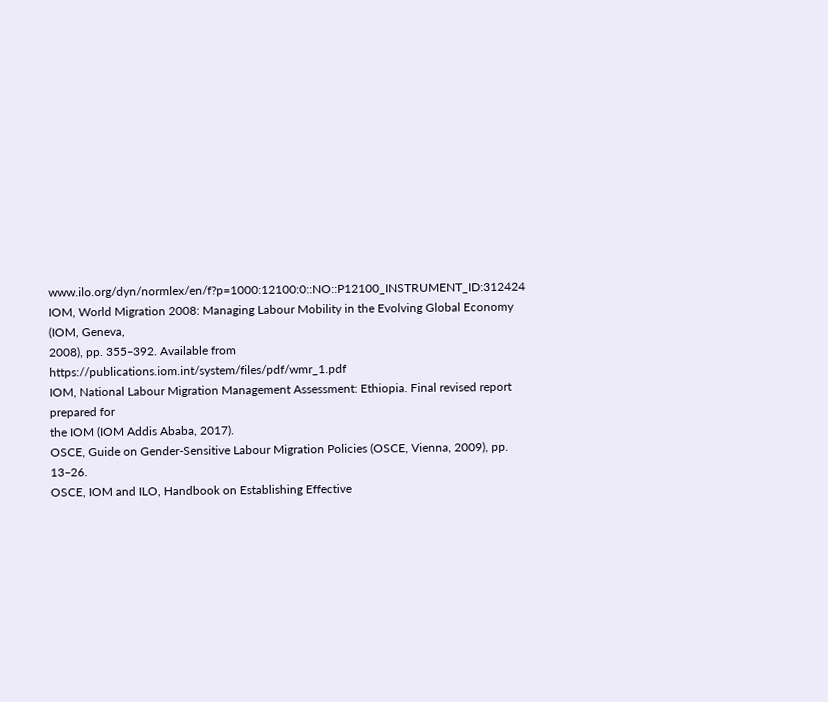www.ilo.org/dyn/normlex/en/f?p=1000:12100:0::NO::P12100_INSTRUMENT_ID:312424
IOM, World Migration 2008: Managing Labour Mobility in the Evolving Global Economy (IOM, Geneva,
2008), pp. 355‒392. Available from https://publications.iom.int/system/files/pdf/wmr_1.pdf
IOM, National Labour Migration Management Assessment: Ethiopia. Final revised report prepared for
the IOM (IOM Addis Ababa, 2017).
OSCE, Guide on Gender-Sensitive Labour Migration Policies (OSCE, Vienna, 2009), pp. 13‒26.
OSCE, IOM and ILO, Handbook on Establishing Effective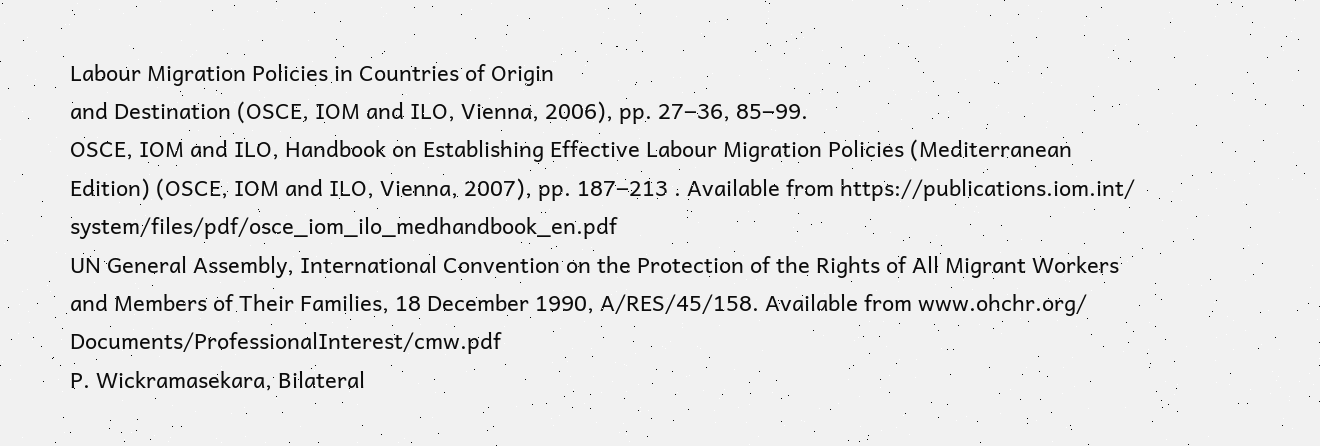Labour Migration Policies in Countries of Origin
and Destination (OSCE, IOM and ILO, Vienna, 2006), pp. 27‒36, 85‒99.
OSCE, IOM and ILO, Handbook on Establishing Effective Labour Migration Policies (Mediterranean
Edition) (OSCE, IOM and ILO, Vienna, 2007), pp. 187‒213 . Available from https://publications.iom.int/
system/files/pdf/osce_iom_ilo_medhandbook_en.pdf
UN General Assembly, International Convention on the Protection of the Rights of All Migrant Workers
and Members of Their Families, 18 December 1990, A/RES/45/158. Available from www.ohchr.org/
Documents/ProfessionalInterest/cmw.pdf
P. Wickramasekara, Bilateral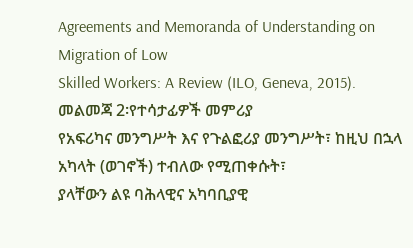Agreements and Memoranda of Understanding on Migration of Low
Skilled Workers: A Review (ILO, Geneva, 2015).
መልመጃ 2፡የተሳታፊዎች መምሪያ
የአፍሪካና መንግሥት እና የጉልፎሪያ መንግሥት፣ ከዚህ በኋላ አካላት (ወገኖች) ተብለው የሚጠቀሱት፣
ያላቸውን ልዩ ባሕላዊና አካባቢያዊ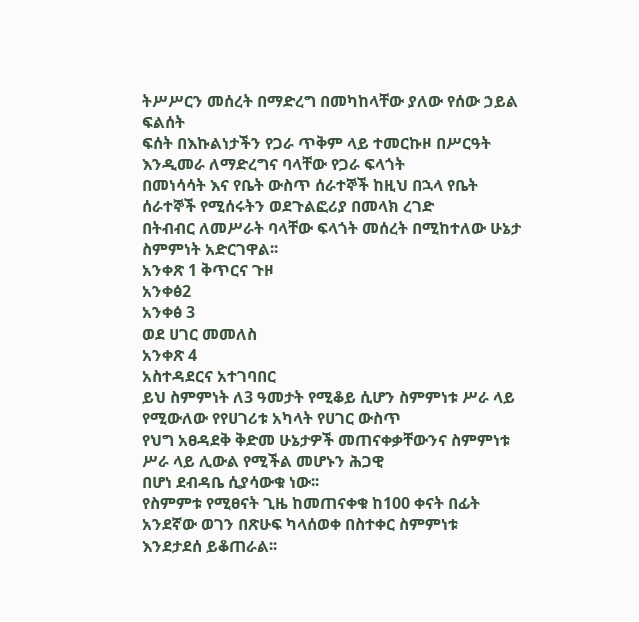ትሥሥርን መሰረት በማድረግ በመካከላቸው ያለው የሰው ኃይል ፍልሰት
ፍሰት በእኩልነታችን የጋራ ጥቅም ላይ ተመርኩዞ በሥርዓት እንዲመራ ለማድረግና ባላቸው የጋራ ፍላጎት
በመነሳሳት እና የቤት ውስጥ ሰራተኞች ከዚህ በኋላ የቤት ሰራተኞች የሚሰሩትን ወደጉልፎሪያ በመላክ ረገድ
በትብብር ለመሥራት ባላቸው ፍላጎት መሰረት በሚከተለው ሁኔታ ስምምነት አድርገዋል፡፡
አንቀጽ 1 ቅጥርና ጉዞ
አንቀፅ2
አንቀፅ 3
ወደ ሀገር መመለስ
አንቀጽ 4
አስተዳደርና አተገባበር
ይህ ስምምነት ለ3 ዓመታት የሚቆይ ሲሆን ስምምነቱ ሥራ ላይ የሚውለው የየሀገሪቱ አካላት የሀገር ውስጥ
የህግ አፀዳደቅ ቅድመ ሁኔታዎች መጠናቀቃቸውንና ስምምነቱ ሥራ ላይ ሊውል የሚችል መሆኑን ሕጋዊ
በሆነ ደብዳቤ ሲያሳውቁ ነው፡፡
የስምምቱ የሚፀናት ጊዜ ከመጠናቀቁ ከ100 ቀናት በፊት አንደኛው ወገን በጽሁፍ ካላሰወቀ በስተቀር ስምምነቱ
እንደታደሰ ይቆጠራል፡፡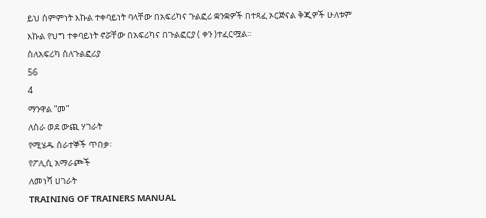ይህ ስምምነት እኩል ተቀባይነት ባላቸው በአፍሪካና ጉልፎሪ ቋንቋዎች በተጻፈ ኦርጅናል ቅጂዎች ሁለቱም
እኩል የህግ ተቀባይነት ኖሯቸው በአፍሪካና በጉልፎርያ ( ቀን )ተፈርሟል፡፡
ስለአፍሪካ ስለጉልፎሪያ
56
4
ማንዋል “መ”
ለስራ ወደ ውጪ ሃገራት
የሚሄዱ ሰራተኞች ጥበቃ፡
የፖሊሲ አማራጮች
ለመነሻ ሀገራት
TRAINING OF TRAINERS MANUAL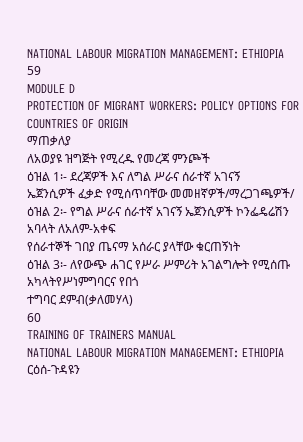NATIONAL LABOUR MIGRATION MANAGEMENT: ETHIOPIA
59
MODULE D
PROTECTION OF MIGRANT WORKERS: POLICY OPTIONS FOR COUNTRIES OF ORIGIN
ማጠቃለያ
ለአወያዩ ዝግጅት የሚረዱ የመረጃ ምንጮች
ዕዝል 1፡- ደረጃዎች እና ለግል ሥራና ሰራተኛ አገናኝ
ኤጀንሲዎች ፈቃድ የሚሰጥባቸው መመዘኛዎች/ማረጋገጫዎች/
ዕዝል 2፡- የግል ሥራና ሰራተኛ አገናኝ ኤጀንሲዎች ኮንፌዴሬሽን አባላት ለአለም-አቀፍ
የሰራተኞች ገበያ ጤናማ አሰራር ያላቸው ቁርጠኝነት
ዕዝል 3፡- ለየውጭ ሐገር የሥራ ሥምሪት አገልግሎት የሚሰጡ አካላትየሥነምግባርና የበጎ
ተግባር ደምብ(ቃለመሃላ)
60
TRAINING OF TRAINERS MANUAL
NATIONAL LABOUR MIGRATION MANAGEMENT: ETHIOPIA
ርዕሰ-ጉዳዩን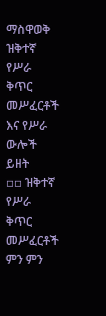ማስዋወቅ
ዝቅተኛ የሥራ ቅጥር መሥፈርቶች እና የሥራ ውሎች ይዘት
▫▫ ዝቅተኛ የሥራ ቅጥር መሥፈርቶች ምን ምን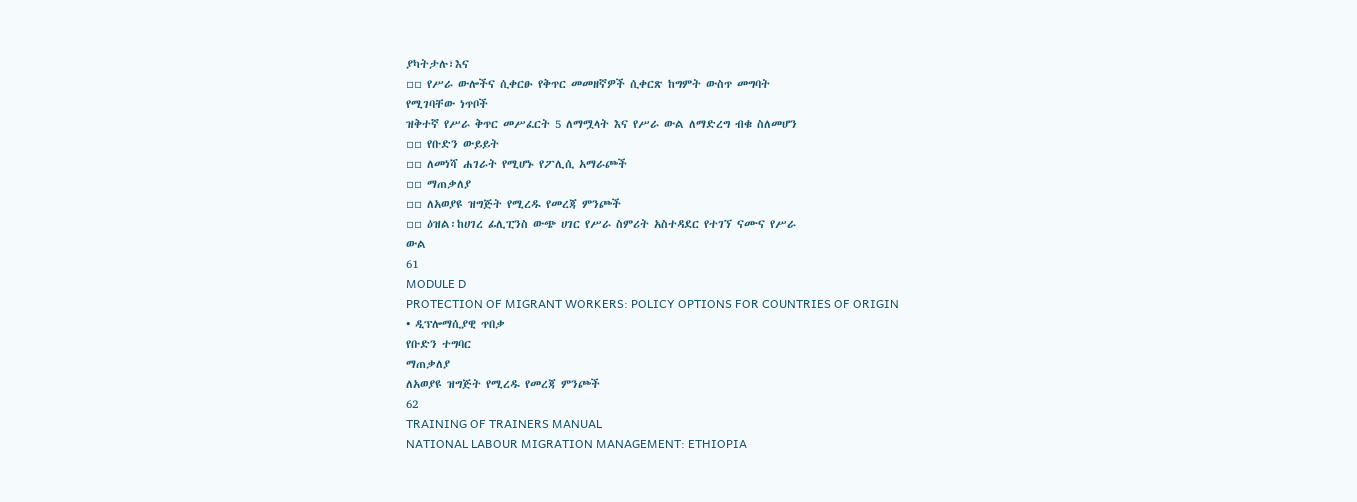ያካትታሉ፣እና
▫▫ የሥራ ውሎችና ሲቀርፁ የቅጥር መመዘኛዎች ሲቀርጽ ከግምት ውስጥ መግባት
የሚገባቸው ነጥቦች
ዝቅተኛ የሥራ ቅጥር መሥፈርት 5 ለማሟላት እና የሥራ ውል ለማድረግ ብቁ ስለመሆን
▫▫ የቡድን ውይይት
▫▫ ለመነሻ ሐገራት የሚሆኑ የፖሊሲ አማራጮች
▫▫ ማጠቃለያ
▫▫ ለአወያዩ ዝግጅት የሚረዱ የመረጃ ምንጮች
▫▫ ዕዝል፡ከሀገረ ፊሊፒንስ ውጭ ሀገር የሥራ ስምሪት አስተዳደር የተገኘ ናሙና የሥራ
ውል
61
MODULE D
PROTECTION OF MIGRANT WORKERS: POLICY OPTIONS FOR COUNTRIES OF ORIGIN
• ዲፕሎማሲያዊ ጥበቃ
የቡድን ተግባር
ማጠቃለያ
ለአወያዩ ዝግጅት የሚረዱ የመረጃ ምንጮች
62
TRAINING OF TRAINERS MANUAL
NATIONAL LABOUR MIGRATION MANAGEMENT: ETHIOPIA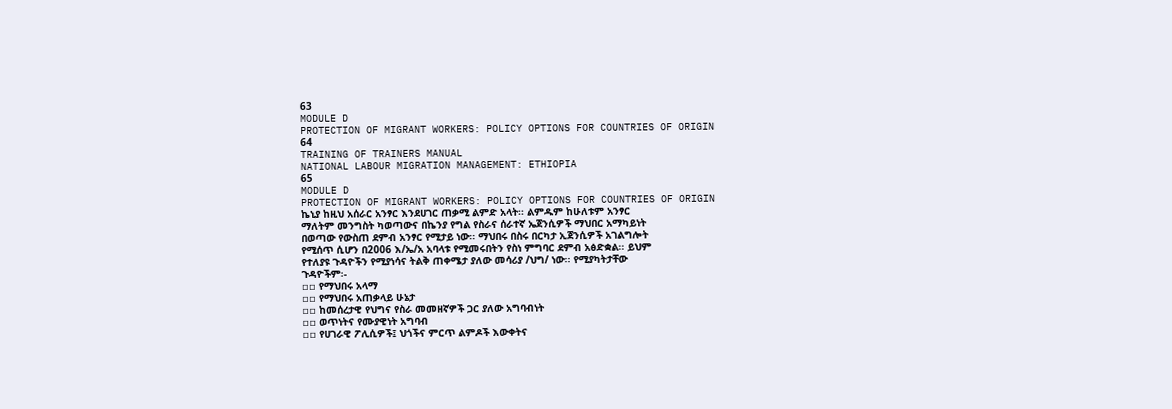63
MODULE D
PROTECTION OF MIGRANT WORKERS: POLICY OPTIONS FOR COUNTRIES OF ORIGIN
64
TRAINING OF TRAINERS MANUAL
NATIONAL LABOUR MIGRATION MANAGEMENT: ETHIOPIA
65
MODULE D
PROTECTION OF MIGRANT WORKERS: POLICY OPTIONS FOR COUNTRIES OF ORIGIN
ኬኒያ ከዚህ አሰራር አንፃር እንደሀገር ጠቃሚ ልምድ አላት፡፡ ልምዱም ከሁለቱም አንፃር
ማለትም መንግስት ካወጣውና በኬንያ የግል የስራና ሰራተኛ ኤጀንሲዎች ማህበር አማካይነት
በወጣው የውስጠ ደምብ አንፃር የሚታይ ነው፡፡ ማህበሩ በስሩ በርካታ ኢጀንሲዎች አገልግሎት
የሚሰጥ ሲሆን በ2006 እ/ኤ/አ አባላቱ የሚመሩበትን የስነ ምግባር ደምብ አፅድቋል፡፡ ይህም
የተለያዩ ጉዳዮችን የሚያነሳና ትልቅ ጠቀሜታ ያለው መሳሪያ /ህግ/ ነው፡፡ የሚያካትታቸው
ጉዳዮችም፡-
▫▫ የማህበሩ አላማ
▫▫ የማህበሩ አጠቃላይ ሁኔታ
▫▫ ከመሰረታዊ የህግና የስራ መመዘኛዎች ጋር ያለው አግባብነት
▫▫ ወጥነትና የሙያዊነት አግባብ
▫▫ የሀገራዊ ፖሊሲዎች፤ ህጎችና ምርጥ ልምዶች እውቀትና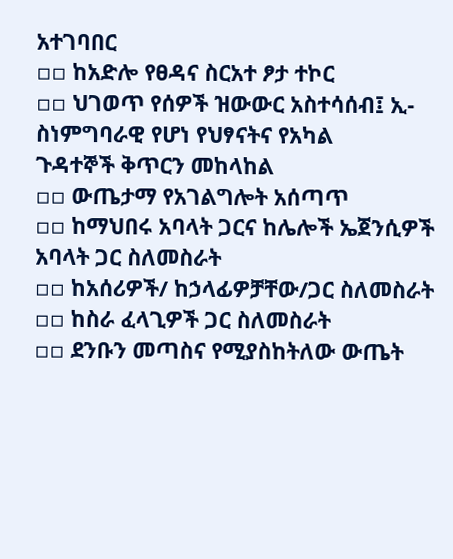አተገባበር
▫▫ ከአድሎ የፀዳና ስርአተ ፆታ ተኮር
▫▫ ህገወጥ የሰዎች ዝውውር አስተሳሰብ፤ ኢ-ስነምግባራዊ የሆነ የህፃናትና የአካል
ጉዳተኞች ቅጥርን መከላከል
▫▫ ውጤታማ የአገልግሎት አሰጣጥ
▫▫ ከማህበሩ አባላት ጋርና ከሌሎች ኤጀንሲዎች አባላት ጋር ስለመስራት
▫▫ ከአሰሪዎች/ ከኃላፊዎቻቸው/ጋር ስለመስራት
▫▫ ከስራ ፈላጊዎች ጋር ስለመስራት
▫▫ ደንቡን መጣስና የሚያስከትለው ውጤት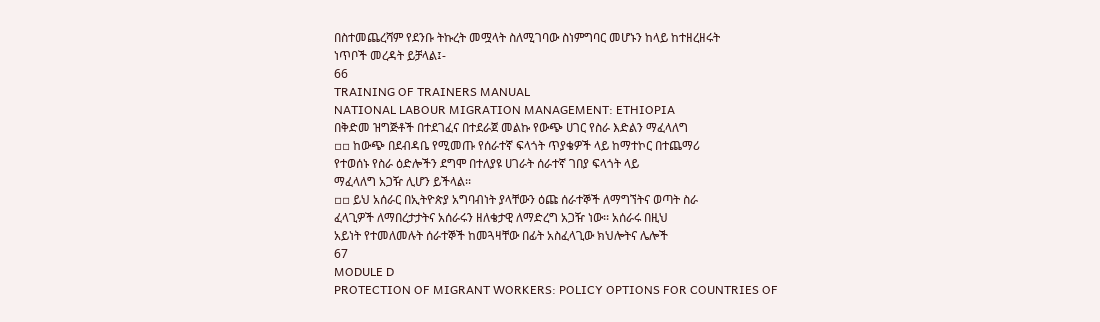በስተመጨረሻም የደንቡ ትኩረት መሟላት ስለሚገባው ስነምግባር መሆኑን ከላይ ከተዘረዘሩት
ነጥቦች መረዳት ይቻላል፤-
66
TRAINING OF TRAINERS MANUAL
NATIONAL LABOUR MIGRATION MANAGEMENT: ETHIOPIA
በቅድመ ዝግጅቶች በተደገፈና በተደራጀ መልኩ የውጭ ሀገር የስራ እድልን ማፈላለግ
▫▫ ከውጭ በደብዳቤ የሚመጡ የሰራተኛ ፍላጎት ጥያቄዎች ላይ ከማተኮር በተጨማሪ
የተወሰኑ የስራ ዕድሎችን ደግሞ በተለያዩ ሀገራት ሰራተኛ ገበያ ፍላጎት ላይ
ማፈላለግ አጋዥ ሊሆን ይችላል፡፡
▫▫ ይህ አሰራር በኢትዮጵያ አግባብነት ያላቸውን ዕጩ ሰራተኞች ለማግኘትና ወጣት ስራ
ፈላጊዎች ለማበረታታትና አሰራሩን ዘለቄታዊ ለማድረግ አጋዥ ነው፡፡ አሰራሩ በዚህ
አይነት የተመለመሉት ሰራተኞች ከመጓዛቸው በፊት አስፈላጊው ክህሎትና ሌሎች
67
MODULE D
PROTECTION OF MIGRANT WORKERS: POLICY OPTIONS FOR COUNTRIES OF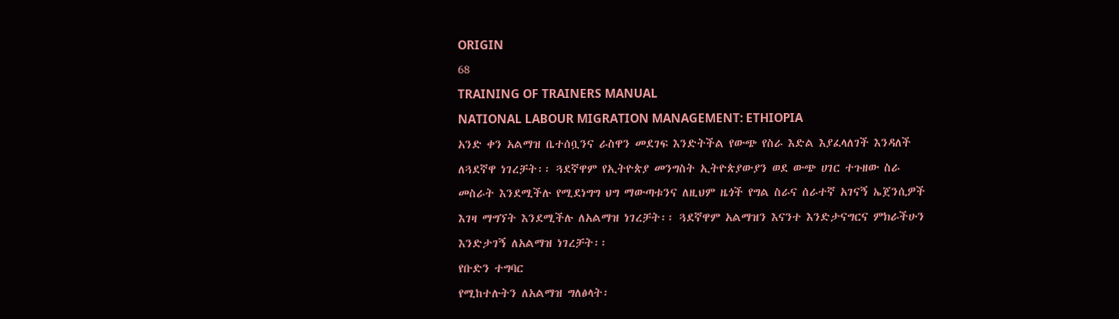ORIGIN
68
TRAINING OF TRAINERS MANUAL
NATIONAL LABOUR MIGRATION MANAGEMENT: ETHIOPIA
አንድ ቀን አልማዝ ቤተሰቧንና ራስዋን መደገፍ እንድትችል የውጭ የስራ እድል እያፈላለገች እንዳለች
ለጓደኛዋ ነገረቻት፡፡ ጓደኛዋም የኢትዮጵያ መንግስት ኢትዮጵያውያን ወደ ውጭ ሀገር ተጉዘው ስራ
መስራት እንደሚችሉ የሚደነግግ ህግ ማውጣቱንና ለዚህም ዜጎች የግል ስራና ሰራተኛ አገናኝ ኤጀንሲዎች
እገዛ ማግኘት እንደሚችሉ ለአልማዝ ነገረቻት፡፡ ጓደኛዋም አልማዝን እናንተ እንድታናግርና ምክራችሁን
እንድታገኝ ለአልማዝ ነገረቻት፡፡
የቡድን ተግባር
የሚከተሉትን ለአልማዝ ግለፅላት፡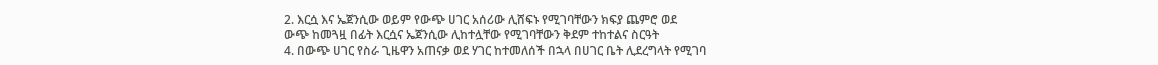2. እርሷ እና ኤጀንሲው ወይም የውጭ ሀገር አሰሪው ሊሸፍኑ የሚገባቸውን ክፍያ ጨምሮ ወደ
ውጭ ከመጓዟ በፊት እርሷና ኤጀንሲው ሊከተሏቸው የሚገባቸውን ቅደም ተከተልና ስርዓት
4. በውጭ ሀገር የስራ ጊዜዋን አጠናቃ ወደ ሃገር ከተመለሰች በኋላ በሀገር ቤት ሊደረግላት የሚገባ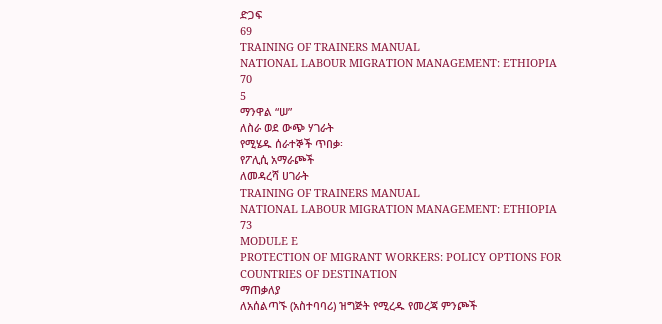ድጋፍ
69
TRAINING OF TRAINERS MANUAL
NATIONAL LABOUR MIGRATION MANAGEMENT: ETHIOPIA
70
5
ማንዋል “ሠ”
ለስራ ወደ ውጭ ሃገራት
የሚሄዱ ሰራተኞች ጥበቃ፡
የፖሊሲ አማራጮች
ለመዳረሻ ሀገራት
TRAINING OF TRAINERS MANUAL
NATIONAL LABOUR MIGRATION MANAGEMENT: ETHIOPIA
73
MODULE E
PROTECTION OF MIGRANT WORKERS: POLICY OPTIONS FOR COUNTRIES OF DESTINATION
ማጠቃለያ
ለአሰልጣኙ (አስተባባሪ) ዝግጅት የሚረዱ የመረጃ ምንጮች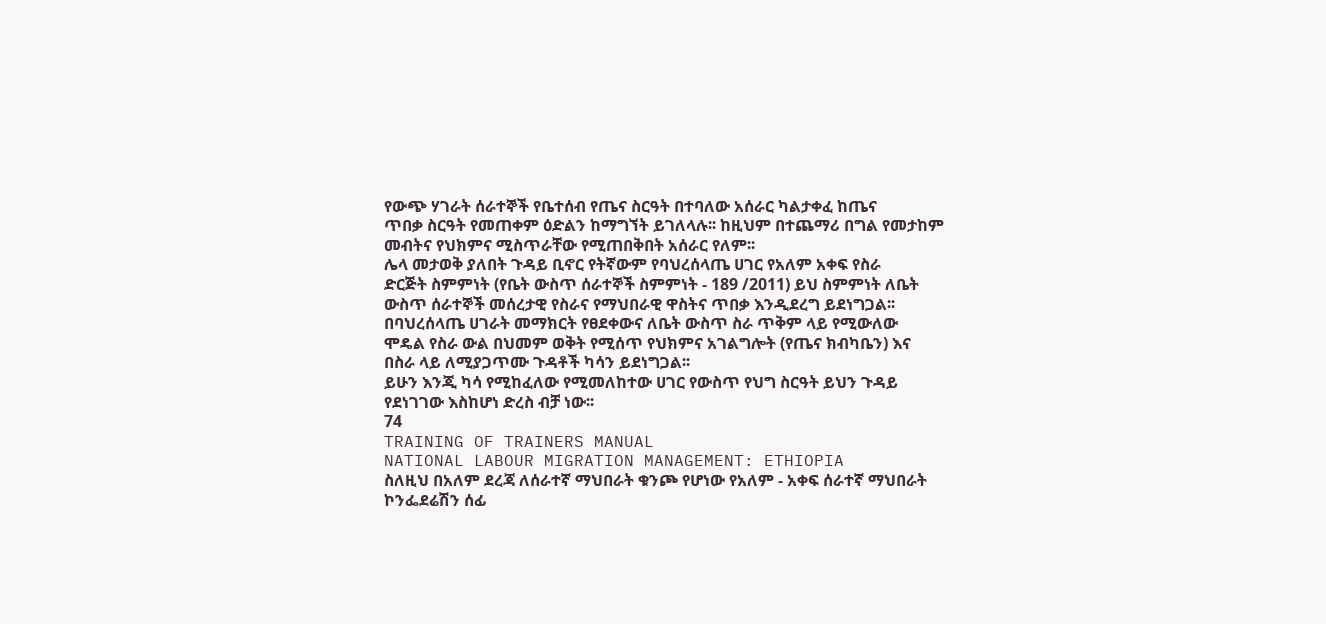የውጭ ሃገራት ሰራተኞች የቤተሰብ የጤና ስርዓት በተባለው አሰራር ካልታቀፈ ከጤና
ጥበቃ ስርዓት የመጠቀም ዕድልን ከማግኘት ይገለላሉ፡፡ ከዚህም በተጨማሪ በግል የመታከም
መብትና የህክምና ሚስጥራቸው የሚጠበቅበት አሰራር የለም፡፡
ሌላ መታወቅ ያለበት ጉዳይ ቢኖር የትኛውም የባህረሰላጤ ሀገር የአለም አቀፍ የስራ
ድርጅት ስምምነት (የቤት ውስጥ ሰራተኞች ስምምነት - 189 /2011) ይህ ስምምነት ለቤት
ውስጥ ሰራተኞች መሰረታዊ የስራና የማህበራዊ ዋስትና ጥበቃ እንዲደረግ ይደነግጋል፡፡
በባህረሰላጤ ሀገራት መማክርት የፀደቀውና ለቤት ውስጥ ስራ ጥቅም ላይ የሚውለው
ሞዴል የስራ ውል በህመም ወቅት የሚሰጥ የህክምና አገልግሎት (የጤና ክብካቤን) እና
በስራ ላይ ለሚያጋጥሙ ጉዳቶች ካሳን ይደነግጋል፡፡
ይሁን እንጂ ካሳ የሚከፈለው የሚመለከተው ሀገር የውስጥ የህግ ስርዓት ይህን ጉዳይ
የደነገገው እስከሆነ ድረስ ብቻ ነው፡፡
74
TRAINING OF TRAINERS MANUAL
NATIONAL LABOUR MIGRATION MANAGEMENT: ETHIOPIA
ስለዚህ በአለም ደረጃ ለሰራተኛ ማህበራት ቁንጮ የሆነው የአለም - አቀፍ ሰራተኛ ማህበራት
ኮንፌደሬሽን ሰፊ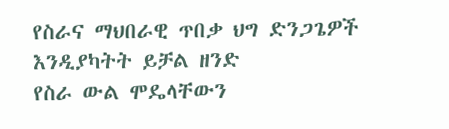የስራና ማህበራዊ ጥበቃ ህግ ድንጋጌዎች እንዲያካትት ይቻል ዘንድ
የስራ ውል ሞዴላቸውን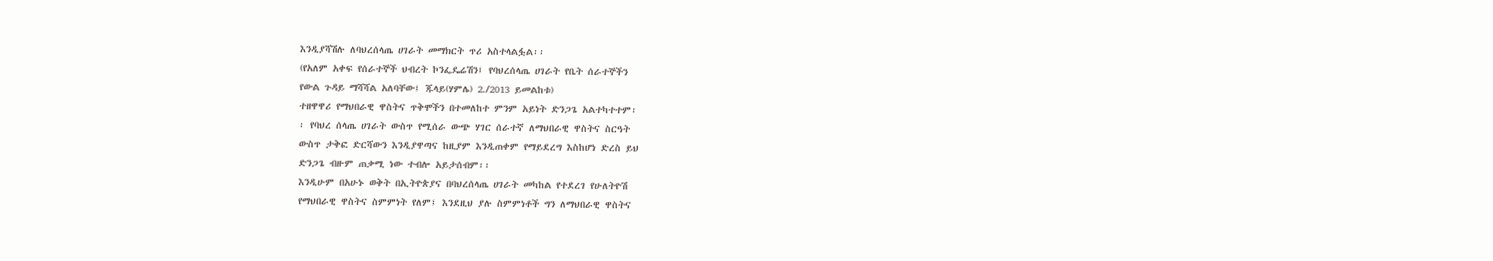እንዲያሻሽሉ ለባህረሰላጤ ሀገራት መማክርት ጥሪ አስተላልፏል፡፡
(የአለም አቀፍ የሰራተኞች ህብረት ኮንፌዴሬሽን፤ የባህረሰላጤ ሀገራት የቤት ሰራተኞችን
የውል ጉዳይ ማሻሻል አለባቸው፤ ጁላይ(ሃምሌ) 2./2013 ይመልከቱ)
ተዘዋዋሪ የማህበራዊ ዋስትና ጥቅሞችን በተመለከተ ምንም አይነት ድንጋጌ አልተካተተም፡
፡ የባህረ ሰላጤ ሀገራት ውስጥ የሚሰራ ውጭ ሃገር ሰራተኛ ለማህበራዊ ዋስትና ስርዓት
ውስጥ ታቅፎ ድርሻውን እንዲያዋጣና ከዚያም እንዲጠቀም የማይደረግ እስከሆነ ድረስ ይህ
ድንጋጌ ብዙም ጠቃሚ ነው ተብሎ አይታሰብም፡፡
እንዲሁም በአሁኑ ወቅት በኢትዮጵያና በባህረሰላጤ ሀገራት መካከል የተደረገ የሁለትዮሽ
የማህበራዊ ዋስትና ስምምነት የለም፤ እንደዚህ ያሉ ስምምነቶች ግን ለማህበራዊ ዋስትና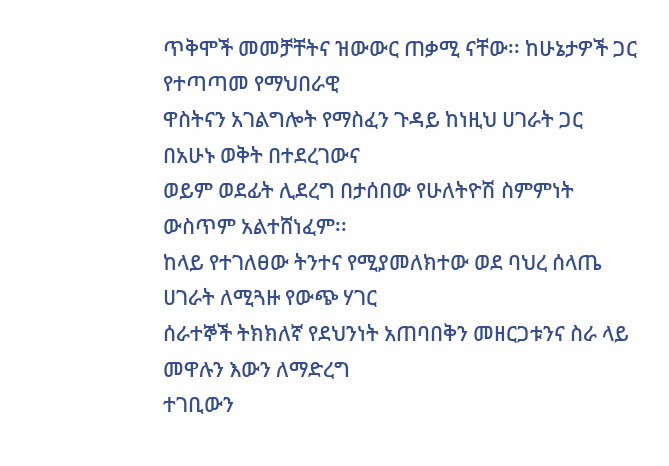ጥቅሞች መመቻቸትና ዝውውር ጠቃሚ ናቸው፡፡ ከሁኔታዎች ጋር የተጣጣመ የማህበራዊ
ዋስትናን አገልግሎት የማስፈን ጉዳይ ከነዚህ ሀገራት ጋር በአሁኑ ወቅት በተደረገውና
ወይም ወደፊት ሊደረግ በታሰበው የሁለትዮሽ ስምምነት ውስጥም አልተሸነፈም፡፡
ከላይ የተገለፀው ትንተና የሚያመለክተው ወደ ባህረ ሰላጤ ሀገራት ለሚጓዙ የውጭ ሃገር
ሰራተኞች ትክክለኛ የደህንነት አጠባበቅን መዘርጋቱንና ስራ ላይ መዋሉን እውን ለማድረግ
ተገቢውን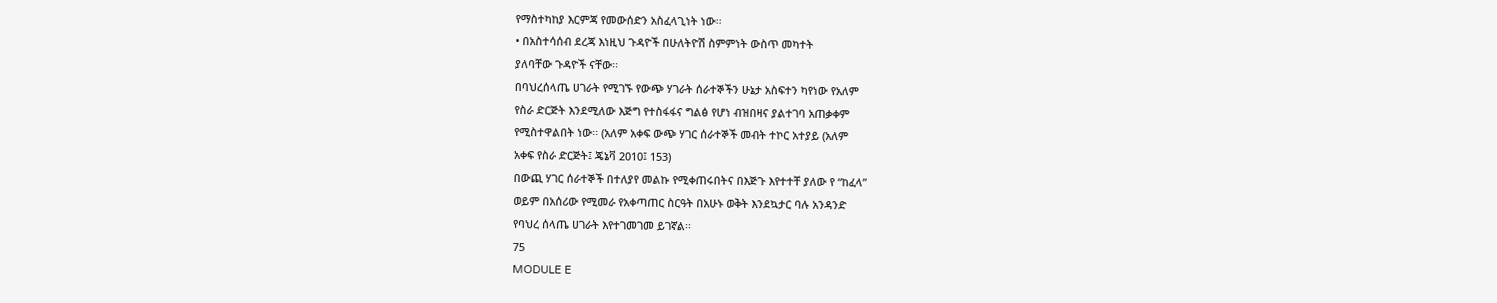የማስተካከያ እርምጃ የመውሰድን አስፈላጊነት ነው፡፡
• በአስተሳሰብ ደረጃ እነዚህ ጉዳዮች በሁለትዮሽ ስምምነት ውስጥ መካተት
ያለባቸው ጉዳዮች ናቸው፡፡
በባህረሰላጤ ሀገራት የሚገኙ የውጭ ሃገራት ሰራተኞችን ሁኔታ አስፍተን ካየነው የአለም
የስራ ድርጅት እንደሚለው እጅግ የተስፋፋና ግልፅ የሆነ ብዝበዛና ያልተገባ አጠቃቀም
የሚስተዋልበት ነው፡፡ (አለም አቀፍ ውጭ ሃገር ሰራተኞች መብት ተኮር አተያይ (አለም
አቀፍ የስራ ድርጅት፤ ጄኔቫ 2010፤ 153)
በውጪ ሃገር ሰራተኞች በተለያየ መልኩ የሚቀጠሩበትና በእጅጉ እየተተቸ ያለው የ “ከፈላ”
ወይም በአሰሪው የሚመራ የአቀጣጠር ስርዓት በአሁኑ ወቅት እንደኳታር ባሉ አንዳንድ
የባህረ ሰላጤ ሀገራት እየተገመገመ ይገኛል፡፡
75
MODULE E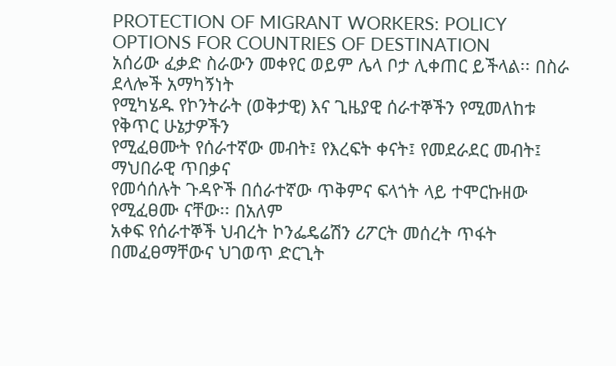PROTECTION OF MIGRANT WORKERS: POLICY OPTIONS FOR COUNTRIES OF DESTINATION
አሰሪው ፈቃድ ስራውን መቀየር ወይም ሌላ ቦታ ሊቀጠር ይችላል፡፡ በስራ ደላሎች አማካኝነት
የሚካሄዱ የኮንትራት (ወቅታዊ) እና ጊዜያዊ ሰራተኞችን የሚመለከቱ የቅጥር ሁኔታዎችን
የሚፈፀሙት የሰራተኛው መብት፤ የእረፍት ቀናት፤ የመደራደር መብት፤ ማህበራዊ ጥበቃና
የመሳሰሉት ጉዳዮች በሰራተኛው ጥቅምና ፍላጎት ላይ ተሞርኩዘው የሚፈፀሙ ናቸው፡፡ በአለም
አቀፍ የሰራተኞች ህብረት ኮንፌዴሬሽን ሪፖርት መሰረት ጥፋት በመፈፀማቸውና ህገወጥ ድርጊት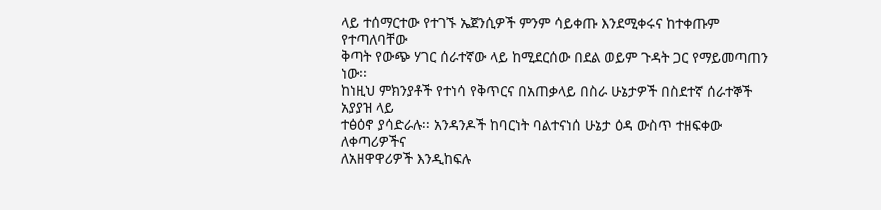ላይ ተሰማርተው የተገኙ ኤጀንሲዎች ምንም ሳይቀጡ እንደሚቀሩና ከተቀጡም የተጣለባቸው
ቅጣት የውጭ ሃገር ሰራተኛው ላይ ከሚደርሰው በደል ወይም ጉዳት ጋር የማይመጣጠን ነው፡፡
ከነዚህ ምክንያቶች የተነሳ የቅጥርና በአጠቃላይ በስራ ሁኔታዎች በስደተኛ ሰራተኞች አያያዝ ላይ
ተፅዕኖ ያሳድራሉ፡፡ አንዳንዶች ከባርነት ባልተናነሰ ሁኔታ ዕዳ ውስጥ ተዘፍቀው ለቀጣሪዎችና
ለአዘዋዋሪዎች እንዲከፍሉ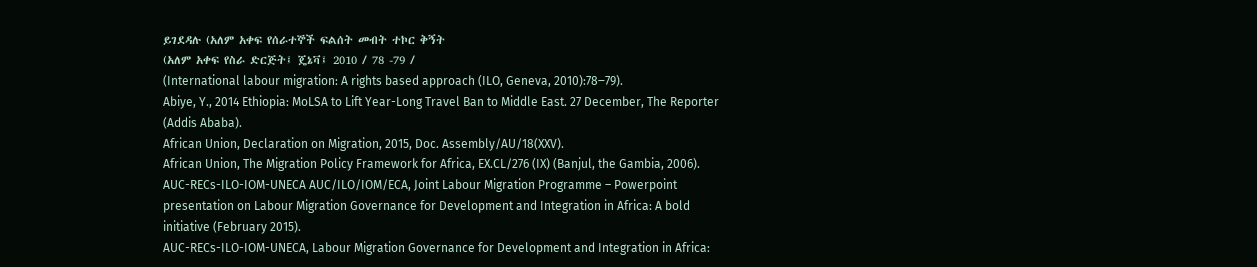ይገደዳሉ (አለም አቀፍ የሰራተኞች ፍልሰት መብት ተኮር ቅኝት
(አለም አቀፍ የስራ ድርጅት፤ ጄኔቫ፤ 2010 / 78 -79 /
(International labour migration: A rights based approach (ILO, Geneva, 2010):78‒79).
Abiye, Y., 2014 Ethiopia: MoLSA to Lift Year-Long Travel Ban to Middle East. 27 December, The Reporter
(Addis Ababa).
African Union, Declaration on Migration, 2015, Doc. Assembly/AU/18(XXV).
African Union, The Migration Policy Framework for Africa, EX.CL/276 (IX) (Banjul, the Gambia, 2006).
AUC-RECs-ILO-IOM-UNECA AUC/ILO/IOM/ECA, Joint Labour Migration Programme – Powerpoint
presentation on Labour Migration Governance for Development and Integration in Africa: A bold
initiative (February 2015).
AUC-RECs-ILO-IOM-UNECA, Labour Migration Governance for Development and Integration in Africa: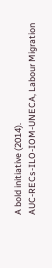A bold initiative (2014).
AUC-RECs-ILO-IOM-UNECA, Labour Migration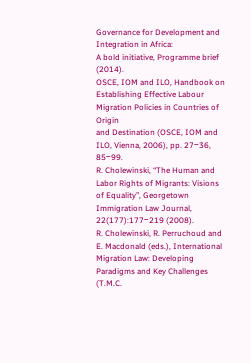Governance for Development and Integration in Africa:
A bold initiative, Programme brief (2014).
OSCE, IOM and ILO, Handbook on Establishing Effective Labour Migration Policies in Countries of Origin
and Destination (OSCE, IOM and ILO, Vienna, 2006), pp. 27‒36, 85‒99.
R. Cholewinski, “The Human and Labor Rights of Migrants: Visions of Equality”, Georgetown
Immigration Law Journal, 22(177):177‒219 (2008).
R. Cholewinski, R. Perruchoud and E. Macdonald (eds.), International Migration Law: Developing
Paradigms and Key Challenges (T.M.C.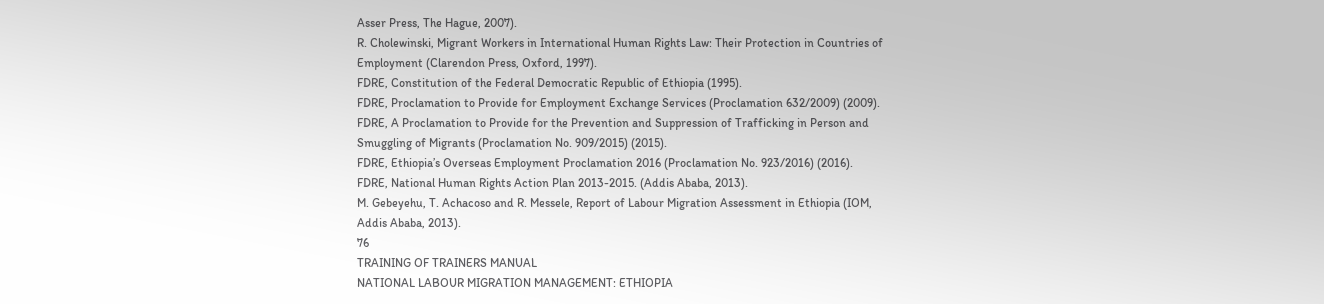Asser Press, The Hague, 2007).
R. Cholewinski, Migrant Workers in International Human Rights Law: Their Protection in Countries of
Employment (Clarendon Press, Oxford, 1997).
FDRE, Constitution of the Federal Democratic Republic of Ethiopia (1995).
FDRE, Proclamation to Provide for Employment Exchange Services (Proclamation 632/2009) (2009).
FDRE, A Proclamation to Provide for the Prevention and Suppression of Trafficking in Person and
Smuggling of Migrants (Proclamation No. 909/2015) (2015).
FDRE, Ethiopia’s Overseas Employment Proclamation 2016 (Proclamation No. 923/2016) (2016).
FDRE, National Human Rights Action Plan 2013-2015. (Addis Ababa, 2013).
M. Gebeyehu, T. Achacoso and R. Messele, Report of Labour Migration Assessment in Ethiopia (IOM,
Addis Ababa, 2013).
76
TRAINING OF TRAINERS MANUAL
NATIONAL LABOUR MIGRATION MANAGEMENT: ETHIOPIA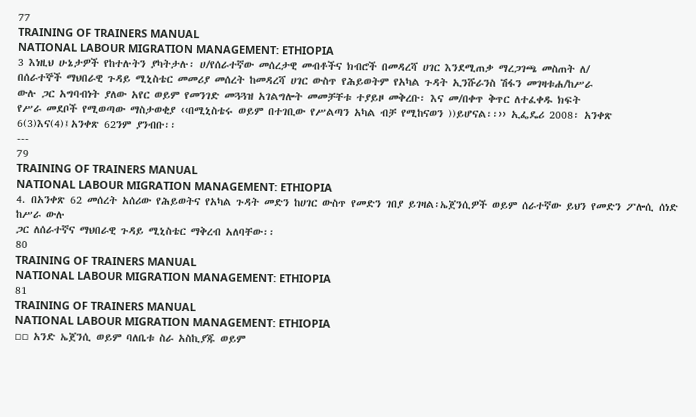77
TRAINING OF TRAINERS MANUAL
NATIONAL LABOUR MIGRATION MANAGEMENT: ETHIOPIA
3 እነዚህ ሁኔታዎች የከተሉትን ያካትታሉ፡ ሀ/የሰራተኛው መሰረታዊ መብቶችና ክብሮች በመዳረሻ ሀገር እንደሚጠቃ ማረጋገጫ መስጠት ለ/
በሰራተኞች ማህበራዊ ጉዳይ ሚኒስቴር መመሪያ መሰረት ከመዳረሻ ሀገር ውስጥ የሕይወትም የአካል ጉዳት ኢንሹራንስ ሽፋን መገዛቱሐ/ከሥራ
ውሉ ጋር አግባብነት ያለው አየር ወይም የመንገድ መጓጓዝ አገልግሎት መመቻቸቱ ተያይዞ መቅረቡ፡ እና መ/በቀጥ ቅጥር ለተፈቀዱ ክፍት
የሥራ መደቦች የሚወጣው ማስታወቂያ ‹‹በሚኒስቴሩ ወይም በተገቢው የሥልጣን አካል ብቻ የሚከናወን ))ይሆናል፡፡›› ኢፌዴሪ 2008፡ አንቀጽ
6(3)እና(4)፤አንቀጽ 62ንም ያንብቡ፡፡
---
79
TRAINING OF TRAINERS MANUAL
NATIONAL LABOUR MIGRATION MANAGEMENT: ETHIOPIA
4. በአንቀጽ 62 መሰረት አሰሪው የሕይወትና የአካል ጉዳት መድን ከሀገር ውስጥ የመድን ገበያ ይገዛል፡ኤጀንሲዎች ወይም ሰራተኛው ይህን የመድን ፖሎሲ ሰነድ ከሥራ ውሉ
ጋር ለሰራተኛና ማህበራዊ ጉዳይ ሚኒስቴር ማቅረብ አለባቸው፡፡
80
TRAINING OF TRAINERS MANUAL
NATIONAL LABOUR MIGRATION MANAGEMENT: ETHIOPIA
81
TRAINING OF TRAINERS MANUAL
NATIONAL LABOUR MIGRATION MANAGEMENT: ETHIOPIA
▫▫ አንድ ኤጀንሲ ወይም ባለቤቱ ስራ አስኪያጁ ወይም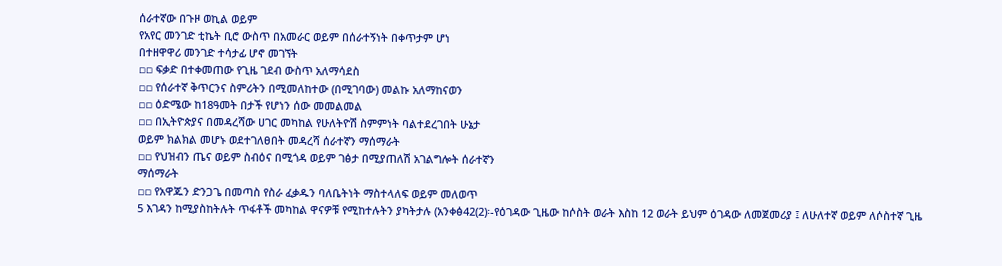ሰራተኛው በጉዞ ወኪል ወይም
የአየር መንገድ ቲኬት ቢሮ ውስጥ በአመራር ወይም በሰራተኝነት በቀጥታም ሆነ
በተዘዋዋሪ መንገድ ተሳታፊ ሆኖ መገኘት
▫▫ ፍቃድ በተቀመጠው የጊዜ ገደብ ውስጥ አለማሳደስ
▫▫ የሰራተኛ ቅጥርንና ስምሪትን በሚመለከተው (በሚገባው) መልኩ አለማከናወን
▫▫ ዕድሜው ከ18ዓመት በታች የሆነን ሰው መመልመል
▫▫ በኢትዮጵያና በመዳረሻው ሀገር መካከል የሁለትዮሽ ስምምነት ባልተደረገበት ሁኔታ
ወይም ክልክል መሆኑ ወደተገለፀበት መዳረሻ ሰራተኛን ማሰማራት
▫▫ የህዝብን ጤና ወይም ስብዕና በሚጎዳ ወይም ገፅታ በሚያጠለሽ አገልግሎት ሰራተኛን
ማሰማራት
▫▫ የአዋጁን ድንጋጌ በመጣስ የስራ ፈቃዱን ባለቤትነት ማስተላለፍ ወይም መለወጥ
5 እገዳን ከሚያስከትሉት ጥፋቶች መካከል ዋናዎቹ የሚከተሉትን ያካትታሉ (አንቀፅ42(2)፡-የዕገዳው ጊዜው ከሶስት ወራት እስከ 12 ወራት ይህም ዕገዳው ለመጀመሪያ ፤ ለሁለተኛ ወይም ለሶስተኛ ጊዜ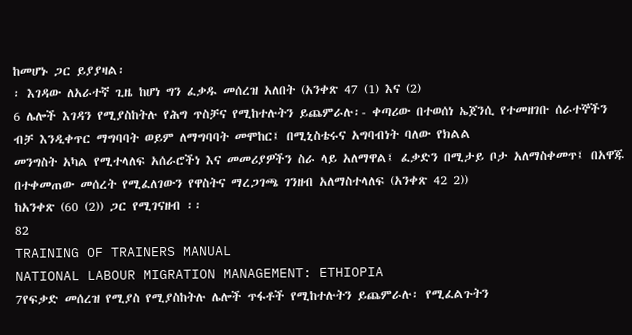ከመሆኑ ጋር ይያያዛል፡
፡ እገዳው ለአራተኛ ጊዜ ከሆነ ግን ፈቃዱ መሰረዝ አለበት (አንቀጽ 47 (1) እና (2)
6 ሌሎች እገዳን የሚያስከትሉ የሕግ ጥስቻና የሚከተሉትን ይጨምራሉ፡- ቀጣሪው በተወሰነ ኤጀንሲ የተመዘገቡ ሰራተኞችን ብቻ እንዲቀጥር ማግባባት ወይም ለማግባባት መሞከር፤ በሚኒስቴሩና አግባብነት ባለው የክልል
መንግስት አካል የሚተላለፍ አሰራሮችነ እና መመሪያዎችን ስራ ላይ አለማዋል፤ ፈቃድን በሚታይ ቦታ አለማስቀመጥ፤ በአዋጁ በተቀመጠው መሰረት የሚፈለገውን የዋስትና ማረጋገጫ ገንዘብ አለማስተላለፍ (አንቀጽ 42 2))
ከአንቀጽ (60 (2)) ጋር የሚገናዘብ ፡፡
82
TRAINING OF TRAINERS MANUAL
NATIONAL LABOUR MIGRATION MANAGEMENT: ETHIOPIA
7የፍቃድ መሰረዝ የሚያስ የሚያስከትሉ ሌሎች ጥፋቶች የሚከተሉትን ይጨምራሉ፡ የሚፈልጉትን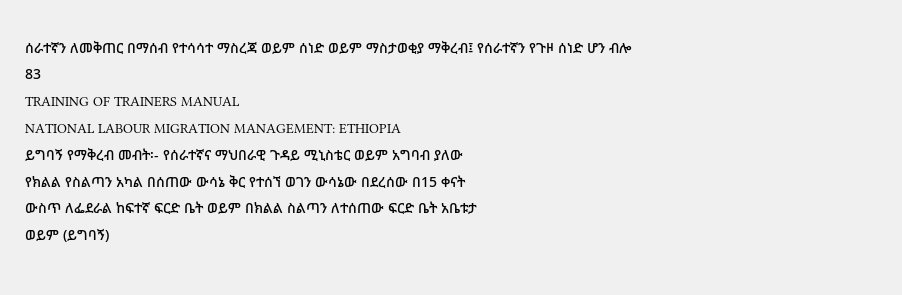ሰራተኛን ለመቅጠር በማሰብ የተሳሳተ ማስረጃ ወይም ሰነድ ወይም ማስታወቂያ ማቅረብ፤ የሰራተኛን የጉዞ ሰነድ ሆን ብሎ
83
TRAINING OF TRAINERS MANUAL
NATIONAL LABOUR MIGRATION MANAGEMENT: ETHIOPIA
ይግባኝ የማቅረብ መብት፡- የሰራተኛና ማህበራዊ ጉዳይ ሚኒስቴር ወይም አግባብ ያለው
የክልል የስልጣን አካል በሰጠው ውሳኔ ቅር የተሰኘ ወገን ውሳኔው በደረሰው በ15 ቀናት
ውስጥ ለፌደራል ከፍተኛ ፍርድ ቤት ወይም በክልል ስልጣን ለተሰጠው ፍርድ ቤት አቤቱታ
ወይም (ይግባኝ)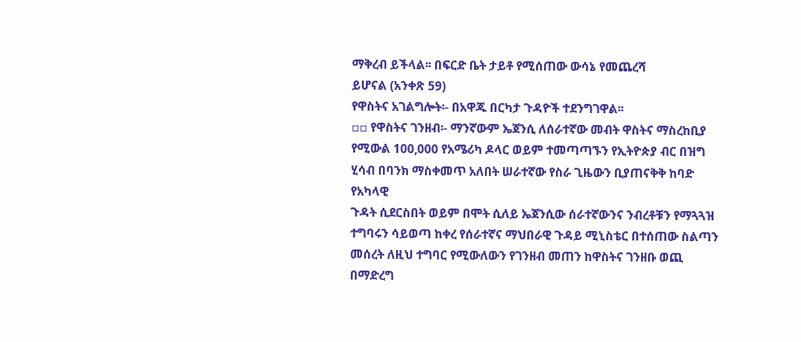ማቅረብ ይችላል፡፡ በፍርድ ቤት ታይቶ የሚሰጠው ውሳኔ የመጨረሻ
ይሆናል (አንቀጽ 59)
የዋስትና አገልግሎት፡- በአዋጁ በርካታ ጉዳዮች ተደንግገዋል፡፡
▫▫ የዋስትና ገንዘብ፡- ማንኛውም ኤጀንሲ ለሰራተኛው መብት ዋስትና ማስረከቢያ
የሚውል 100,000 የአሜሪካ ዶላር ወይም ተመጣጣኙን የኢትዮጵያ ብር በዝግ
ሂሳብ በባንክ ማስቀመጥ አለበት ሠራተኛው የስራ ጊዜውን ቢያጠናቅቅ ከባድ የአካላዊ
ጉዳት ሲደርስበት ወይም በሞት ሲለይ ኤጀንሲው ሰራተኛውንና ንብረቶቹን የማጓጓዝ
ተግባሩን ሳይወጣ ከቀረ የሰራተኛና ማህበራዊ ጉዳይ ሚኒስቴር በተሰጠው ስልጣን
መሰረት ለዚህ ተግባር የሚውለውን የገንዘብ መጠን ከዋስትና ገንዘቡ ወጪ በማድረግ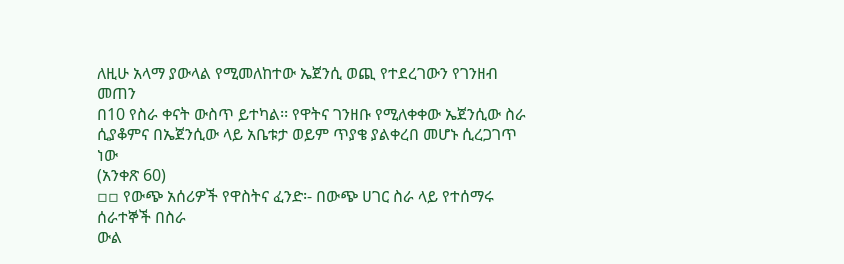ለዚሁ አላማ ያውላል የሚመለከተው ኤጀንሲ ወጪ የተደረገውን የገንዘብ መጠን
በ10 የስራ ቀናት ውስጥ ይተካል፡፡ የዋትና ገንዘቡ የሚለቀቀው ኤጀንሲው ስራ
ሲያቆምና በኤጀንሲው ላይ አቤቱታ ወይም ጥያቄ ያልቀረበ መሆኑ ሲረጋገጥ ነው
(አንቀጽ 60)
▫▫ የውጭ አሰሪዎች የዋስትና ፈንድ፡- በውጭ ሀገር ስራ ላይ የተሰማሩ ሰራተኞች በስራ
ውል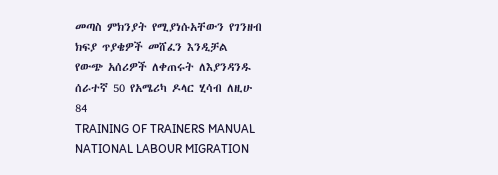መጣስ ምክንያት የሚያነሱአቸውን የገንዘብ ክፍያ ጥያቄዎች መሸፈን እንዲቻል
የውጭ አሰሪዎች ለቀጠሩት ለእያንዳንዱ ሰራተኛ 50 የአሜሪካ ዶላር ሂሳብ ለዚሁ
84
TRAINING OF TRAINERS MANUAL
NATIONAL LABOUR MIGRATION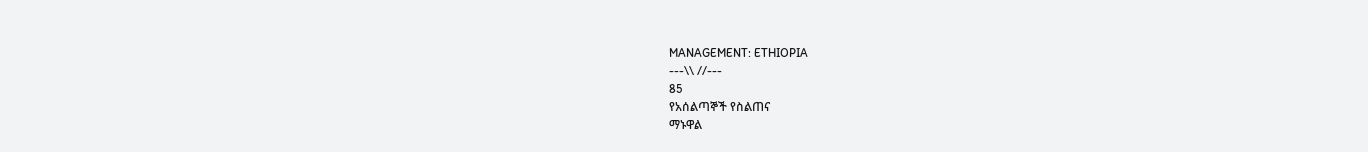MANAGEMENT: ETHIOPIA
---\\ //---
85
የአሰልጣኞች የስልጠና
ማኑዋል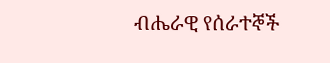ብሔራዊ የሰራተኞች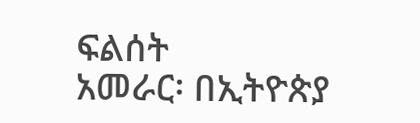ፍልሰት
አመራር፡ በኢትዮጵያ